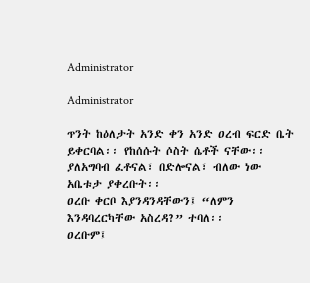Administrator

Administrator

ጥንት ከዕለታት አንድ ቀን አንድ ዐረብ ፍርድ ቤት ይቀርባል፡፡ የከሰሱት ሶስት ሴቶች ናቸው፡፡ ያለአግባብ ፈቶናል፣ በድሎናል፣ ብለው ነው አቤቱታ ያቀረቡት፡፡
ዐረቡ ቀርቦ እያንዳንዳቸውን፤ “ለምን እንዳባረርካቸው አስረዳ?” ተባለ፡፡
ዐረቡም፤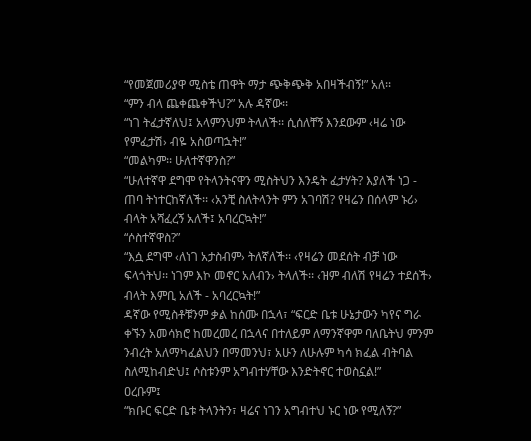“የመጀመሪያዋ ሚስቴ ጠዋት ማታ ጭቅጭቅ አበዛችብኝ!” አለ፡፡
“ምን ብላ ጨቀጨቀችህ?” አሉ ዳኛው፡፡
“ነገ ትፈታኛለህ፤ አላምንህም ትላለች፡፡ ሲሰለቸኝ እንደውም ‹ዛሬ ነው የምፈታሽ› ብዬ አስወጣኋት!”
“መልካም፡፡ ሁለተኛዋንስ?”
“ሁለተኛዋ ደግሞ የትላንትናዋን ሚስትህን እንዴት ፈታሃት? እያለች ነጋ - ጠባ ትነተርከኛለች፡፡ ‹አንቺ ስለትላንት ምን አገባሽ? የዛሬን በሰላም ኑሪ› ብላት አሻፈረኝ አለች፤ አባረርኳት!”
“ሶስተኛዋስ?”
“እሷ ደግሞ ‹ለነገ አታስብም› ትለኛለች፡፡ ‹የዛሬን መደሰት ብቻ ነው ፍላጎትህ፡፡ ነገም እኮ መኖር አለብን› ትላለች፡፡ ‹ዝም ብለሽ የዛሬን ተደሰች› ብላት እምቢ አለች - አባረርኳት!”
ዳኛው የሚስቶቹንም ቃል ከሰሙ በኋላ፣ “ፍርድ ቤቱ ሁኔታውን ካየና ግራ ቀኙን አመሳክሮ ከመረመረ በኋላና በተለይም ለማንኛዋም ባለቤትህ ምንም ንብረት አለማካፈልህን በማመንህ፣ አሁን ለሁሉም ካሳ ክፈል ብትባል ስለሚከብድህ፤ ሶስቱንም አግብተሃቸው እንድትኖር ተወስኗል!”
ዐረቡም፤
“ክቡር ፍርድ ቤቱ ትላንትን፣ ዛሬና ነገን አግብተህ ኑር ነው የሚለኝ?”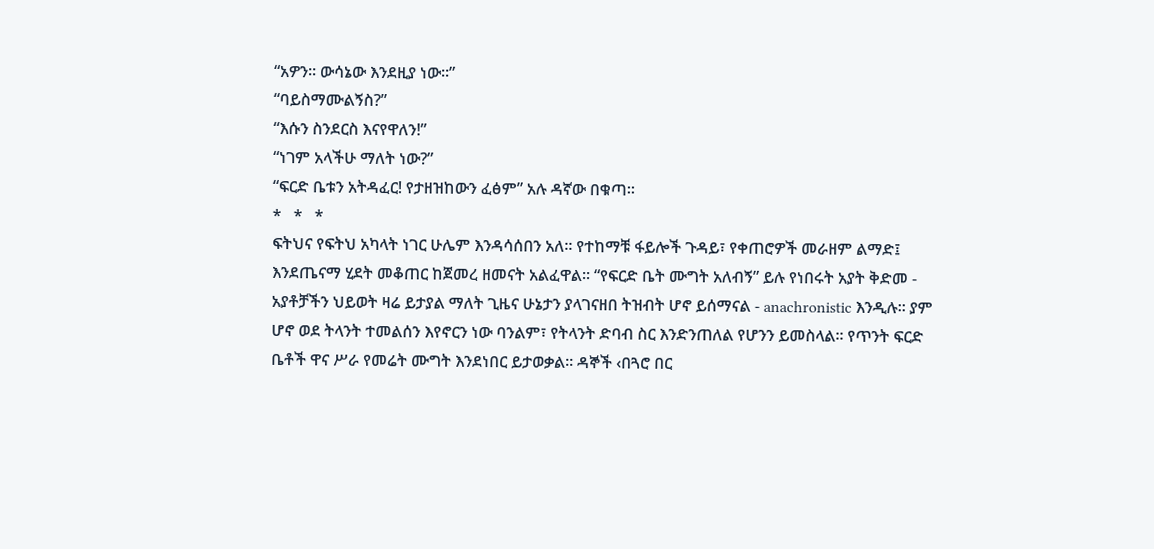“አዎን፡፡ ውሳኔው እንደዚያ ነው፡፡”
“ባይስማሙልኝስ?”
“እሱን ስንደርስ እናየዋለን!”
“ነገም አላችሁ ማለት ነው?”
“ፍርድ ቤቱን አትዳፈር! የታዘዝከውን ፈፅም” አሉ ዳኛው በቁጣ፡፡
*   *   *
ፍትህና የፍትህ አካላት ነገር ሁሌም እንዳሳሰበን አለ፡፡ የተከማቹ ፋይሎች ጉዳይ፣ የቀጠሮዎች መራዘም ልማድ፤ እንደጤናማ ሂደት መቆጠር ከጀመረ ዘመናት አልፈዋል፡፡ “የፍርድ ቤት ሙግት አለብኝ” ይሉ የነበሩት አያት ቅድመ - አያቶቻችን ህይወት ዛሬ ይታያል ማለት ጊዜና ሁኔታን ያላገናዘበ ትዝብት ሆኖ ይሰማናል - anachronistic እንዲሉ፡፡ ያም ሆኖ ወደ ትላንት ተመልሰን እየኖርን ነው ባንልም፣ የትላንት ድባብ ስር እንድንጠለል የሆንን ይመስላል፡፡ የጥንት ፍርድ ቤቶች ዋና ሥራ የመሬት ሙግት እንደነበር ይታወቃል፡፡ ዳኞች ‹በጓሮ በር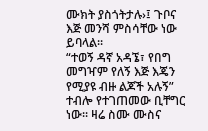ሙክት ያስጎትታሉ›፤ ጉቦና እጅ መንሻ ምስሳቸው ነው ይባላል፡፡
“ተወኝ ዳኛ አዳኜ፣ የበግ መግዣም የለኝ እጅ እጄን የሚያዩ ብዙ ልጆች አሉኝ” ተብሎ የተገጠመው ቢቸግር ነው፡፡ ዛሬ ስሙ ሙስና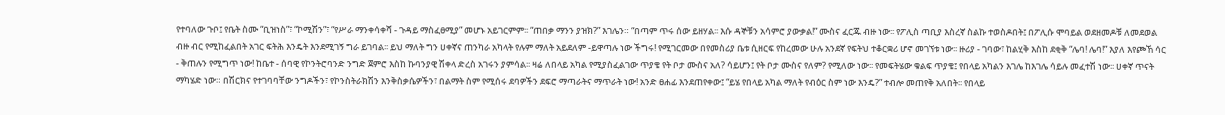የተባለው ጉቦ፤ የቤት ስሙ “ቢዝነስ”፣ “ኮሚሽን”፣ “የሥራ ማንቀሳቀሻ - ጉዳይ ማስፈፀሚያ” መሆኑ አይገርምም፡፡ “ጠበቃ ማንን ያዝክ?” እገሌን። “በጣም ጥሩ ሰው ይዘሃል፡፡ እሱ ዳኞቹን አሳምሮ ያውቃል!” ሙስና ፈርጁ ብዙ ነው፡፡ የፖሊስ ጣቢያ እስረኛ ስልኩ ተወስዶበት፤ በፖሊሱ ሞባይል ወደዘመዶቹ ለመደወል ብዙ ብር የሚከፈልበት አገር ፍትሕ እንዴት እንደሚገኝ ግራ ይገባል፡፡ ይህ ማለት ግን ሀቀኛና ጠንካራ አካላት የሉም ማለት አይደለም -ይዋጣሉ ነው ችግሩ! የሚገርመው በየመስሪያ ቤቱ ሲዘርፍ የከረመው ሁሉ አንደኛ የፍትህ ተቆርቋሪ ሆኖ መገኘቱ ነው፡፡ ዙሪያ - ገባው፣ ከልሂቅ እስከ ደቂቅ “ሌባ! ሌባ!” እያለ እየጮኸ ሳር - ቅጠሉን የሚግጥ ነው! ከቤተ - ሰባዊ የኮንትሮባንድ ንግድ ጀምሮ እስከ ኩባንያዊ ሽቀላ ድረስ አገሩን ያምሳል፡፡ ዛሬ ለበላይ አካል የሚያስፈልገው ጥያቄ የት ቦታ ሙስና አለ? ሳይሆን፤ የት ቦታ ሙስና የለም? የሚለው ነው፡፡ የመፍትሄው ቁልፍ ጥያቄ፤ የበላይ አካልን እገሌ ከእገሌ ሳይሉ መፈተሽ ነው፡፡ ሀቀኛ ጥናት ማካሄድ ነው። በሽርክና የተገባባቸው ንግዶችን፣ የኮንስትራክሽን እንቅስቃሴዎችን፣ በልማት ስም የሚሰሩ ደባዎችን ደፍሮ ማጣራትና ማጥራት ነው! አንድ ፀሐፊ እንደጠየቀው፤ “ይሄ የበላይ አካል ማለት የብዕር ስም ነው እንዴ?” ተብሎ መጠየቅ አለበት፡፡ የበላይ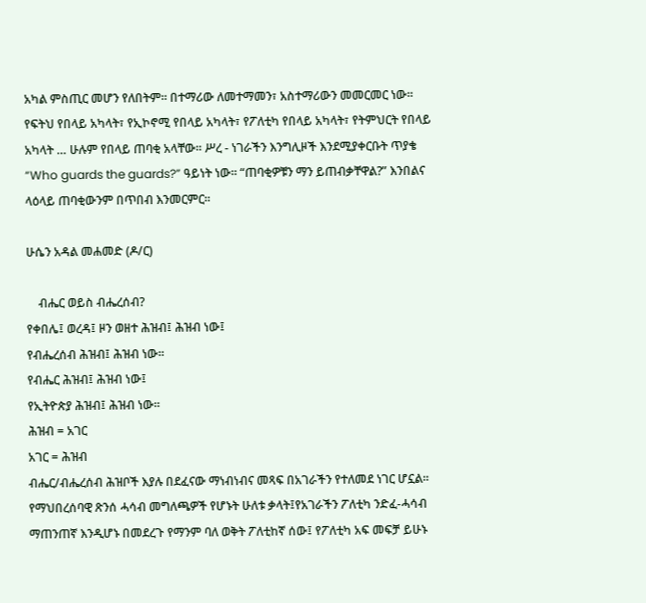አካል ምስጢር መሆን የለበትም፡፡ በተማሪው ለመተማመን፣ አስተማሪውን መመርመር ነው፡፡ የፍትህ የበላይ አካላት፣ የኢኮኖሚ የበላይ አካላት፣ የፖለቲካ የበላይ አካላት፣ የትምህርት የበላይ አካላት … ሁሉም የበላይ ጠባቂ አላቸው፡፡ ሥረ - ነገራችን እንግሊዞች እንደሚያቀርቡት ጥያቄ “Who guards the guards?” ዓይነት ነው፡፡ “ጠባቂዎቹን ማን ይጠብቃቸዋል?” እንበልና ላዕላይ ጠባቂውንም በጥበብ እንመርምር፡፡

ሁሴን አዳል መሐመድ (ዶ/ር)

    ብሔር ወይስ ብሔረሰብ?
የቀበሌ፤ ወረዳ፤ ዞን ወዘተ ሕዝብ፤ ሕዝብ ነው፤
የብሔረሰብ ሕዝብ፤ ሕዝብ ነው፡፡
የብሔር ሕዝብ፤ ሕዝብ ነው፤
የኢትዮጵያ ሕዝብ፤ ሕዝብ ነው፡፡
ሕዝብ = አገር
አገር = ሕዝብ
ብሔር/ብሔረሰብ ሕዝቦች እያሉ በደፈናው ማነብነብና መጻፍ በአገራችን የተለመደ ነገር ሆኗል፡፡ የማህበረሰባዊ ጽንሰ ሓሳብ መግለጫዎች የሆኑት ሁለቱ ቃላት፤የአገራችን ፖለቲካ ንድፈ-ሓሳብ ማጠንጠኛ እንዲሆኑ በመደረጉ የማንም ባለ ወቅት ፖለቲከኛ ሰው፤ የፖለቲካ አፍ መፍቻ ይሁኑ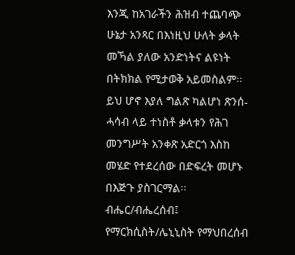እንጂ ከአገራችን ሕዝብ ተጨባጭ ሁኔታ አንጻር በእነዚህ ሁለት ቃላት መኻል ያለው አንድነትና ልዩነት በትክክል የሚታወቅ አይመስልም፡፡ ይህ ሆኖ እያለ ግልጽ ካልሆነ ጽንሰ-ሓሳብ ላይ ተነስቶ ቃላቱን የሕገ መንግሥት አንቀጽ አድርጎ እስከ መሄድ የተደረሰው በድፍረት መሆኑ በእጅጉ ያስገርማል፡፡
ብሔር/ብሔረሰብ፤ የማርክሲስት/ሌኒኒስት የማህበረሰብ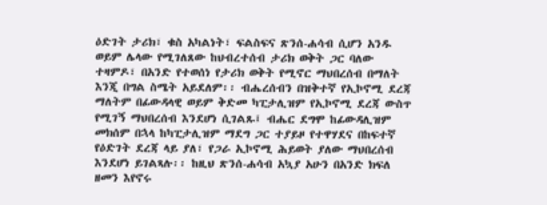ዕድገት ታሪክ፣ ቁስ አካልነት፣ ፍልስፍና ጽንሰ-ሐሳብ ሲሆን አንዱ ወይም ሌላው የሚገለጸው ከህብረተሰብ ታሪክ ወቅት ጋር ባለው ተዛምዶ፣ በአንድ የተወሰነ የታሪክ ወቅት የሚኖር ማህበረሰብ በማለት እንጂ በግል ስሜት አይደለም፡፡ ብሔረሰብን በዝቅተኛ የኢኮኖሚ ደረጃ ማለትም በፊውዳላዊ ወይም ቅድመ ካፒታሊዝም የኢኮኖሚ ደረጃ ውስጥ የሚገኝ ማህበረሰብ እንደሆነ ሲገልጹ፤ ብሔር ደግሞ ከፊውዳሊዝም መክሰም በኋላ ከካፒታሊዝም ማደግ ጋር ተያይዞ የተዋሃደና በከፍተኛ የዕድገት ደረጃ ላይ ያለ፣ የጋራ ኢኮኖሚ ሕይወት ያለው ማህበረሰብ እንደሆነ ይገልጻሉ፡፡ ከዚህ ጽንሰ-ሐሳብ አኳያ አሁን በአንድ ክፍለ ዘመን እየኖሩ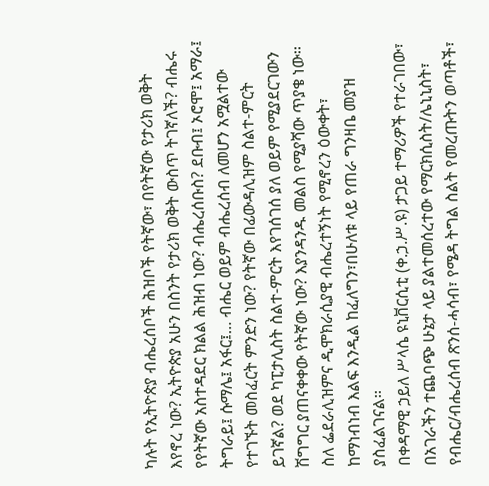ካሉት የኢትዮጵያ ብሔረሰቦች ሕዝቦች የትኛው፣ በየትኛው የታሪክ ወቅት እየኖረ ነው? ኢትዮጵያ አሁን በስንት የታሪክ ወቅት ውስጥ ትገኛለች? ብሔሩ የየትኛው አስተዳደር ክልል ሕዝብ ነው? ብሔረሰቡስ? ደቡብ፤ ኦሮሞ፤ አማራ፤ ትግራይ፤ ሱማሌ፤ አፋር፤… ብሔር ወይም ብሔረሰብ ለመሆን አሟልተው የተገኙት መስፈርት ምንድን ነው? የትኛው በፊውዳሊዝም ስልተ-ምርት ይገኛል? ወደ ካፒታሊስት ስልተ-ምርት እየገሰገሰ ያለ ወይም የሚያደርገውን ሽግግር ያጠናቀቀው የትኛው ነው? እያንዳንዱ መልስ የሚያሻው ጥያቄ ነው፡፡ ስለ ፌደራሊዝምና ዲሞክራሲያዊ ብሔረተኝነት የሚኖረን ዕውቀት፣ ከማነብነብ እልፍ እንዲል ከፈለግን፣በሁለቱ ላይ የጠራ ግንዛቤ መያዝ ያስፈልገናል፡፡
በቀዳማዊ ኃይለ ሥላሴ ዩኒቨርሲቲ (ቀ.ኃ.ሥ.ዩ) ታጋይ ተማሪዎች የተራገበው፣ በአገራችን ተጨባጭ ሁኔታ ላይ ያልተመሰረተው የማርክሲስት/ሌኒኒስት፣ የብሔር/ብሔረሰብ ጽንሰ-ሓሳብ፣ የሜዳ ትግል ስልት የመረጡትን ወጣቶች፣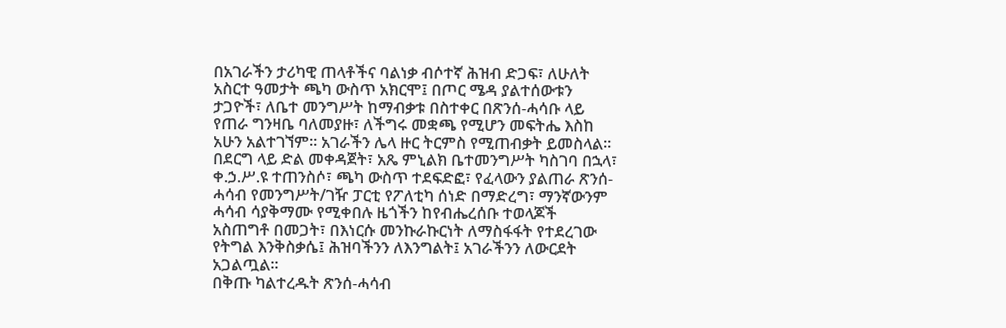በአገራችን ታሪካዊ ጠላቶችና ባልነቃ ብሶተኛ ሕዝብ ድጋፍ፣ ለሁለት አስርተ ዓመታት ጫካ ውስጥ አክርሞ፤ በጦር ሜዳ ያልተሰውቱን ታጋዮች፣ ለቤተ መንግሥት ከማብቃቱ በስተቀር በጽንሰ-ሓሳቡ ላይ የጠራ ግንዛቤ ባለመያዙ፣ ለችግሩ መቋጫ የሚሆን መፍትሔ እስከ አሁን አልተገኘም፡፡ አገራችን ሌላ ዙር ትርምስ የሚጠብቃት ይመስላል፡፡ በደርግ ላይ ድል መቀዳጀት፣ አጼ ምኒልክ ቤተመንግሥት ካስገባ በኋላ፣ ቀ.ኃ.ሥ.ዩ ተጠንስሶ፣ ጫካ ውስጥ ተደፍድፎ፣ የፈላውን ያልጠራ ጽንሰ-ሓሳብ የመንግሥት/ገዥ ፓርቲ የፖለቲካ ሰነድ በማድረግ፣ ማንኛውንም ሓሳብ ሳያቅማሙ የሚቀበሉ ዜጎችን ከየብሔረሰቡ ተወላጆች አስጠግቶ በመጋት፣ በእነርሱ መንኩራኩርነት ለማስፋፋት የተደረገው የትግል እንቅስቃሴ፤ ሕዝባችንን ለእንግልት፤ አገራችንን ለውርደት አጋልጧል፡፡
በቅጡ ካልተረዱት ጽንሰ-ሓሳብ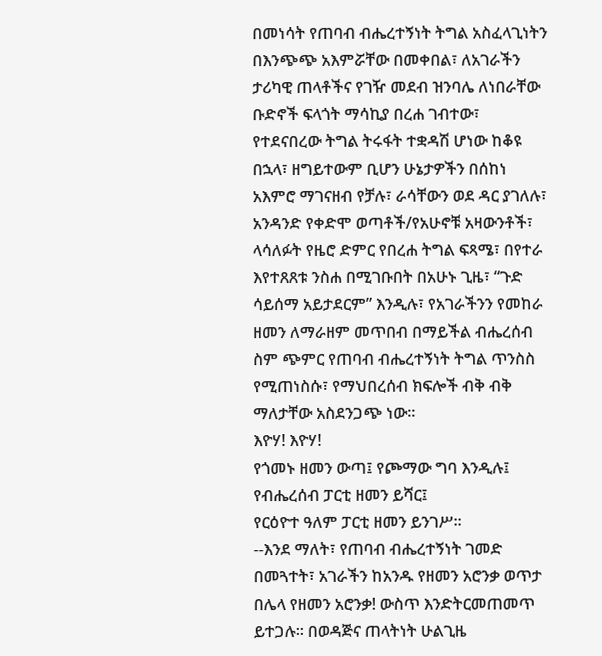በመነሳት የጠባብ ብሔረተኝነት ትግል አስፈላጊነትን በእንጭጭ አእምሯቸው በመቀበል፣ ለአገራችን ታሪካዊ ጠላቶችና የገዥ መደብ ዝንባሌ ለነበራቸው ቡድኖች ፍላጎት ማሳኪያ በረሐ ገብተው፣ የተደናበረው ትግል ትሩፋት ተቋዳሽ ሆነው ከቆዩ በኋላ፣ ዘግይተውም ቢሆን ሁኔታዎችን በሰከነ አእምሮ ማገናዘብ የቻሉ፣ ራሳቸውን ወደ ዳር ያገለሉ፣ አንዳንድ የቀድሞ ወጣቶች/የአሁኖቹ አዛውንቶች፣ ላሳለፉት የዜሮ ድምር የበረሐ ትግል ፍጻሜ፣ በየተራ እየተጸጸቱ ንስሐ በሚገቡበት በአሁኑ ጊዜ፣ “ጉድ ሳይሰማ አይታደርም” እንዲሉ፣ የአገራችንን የመከራ ዘመን ለማራዘም መጥበብ በማይችል ብሔረሰብ ስም ጭምር የጠባብ ብሔረተኝነት ትግል ጥንስስ የሚጠነስሱ፣ የማህበረሰብ ክፍሎች ብቅ ብቅ ማለታቸው አስደንጋጭ ነው፡፡
እዮሃ! እዮሃ!
የጎመኑ ዘመን ውጣ፤ የጮማው ግባ እንዲሉ፤
የብሔረሰብ ፓርቲ ዘመን ይሻር፤
የርዕዮተ ዓለም ፓርቲ ዘመን ይንገሥ፡፡
--እንደ ማለት፣ የጠባብ ብሔረተኝነት ገመድ በመጓተት፣ አገራችን ከአንዱ የዘመን አሮንቃ ወጥታ በሌላ የዘመን አሮንቃ! ውስጥ እንድትርመጠመጥ ይተጋሉ፡፡ በወዳጅና ጠላትነት ሁልጊዜ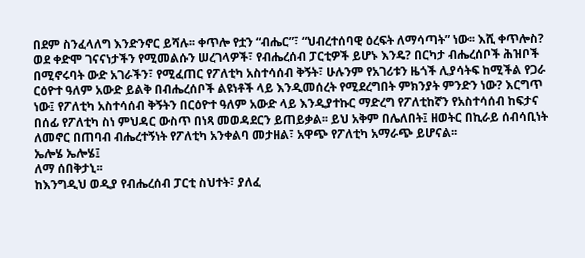በደም ስንፈላለግ እንድንኖር ይሻሉ፡፡ ቀጥሎ የቷን “ብሔር”፣ “ህብረተሰባዊ ዕረፍት ለማሳጣት” ነው፡፡ እሺ ቀጥሎስ? ወደ ቀድሞ ገናናነታችን የሚመልሱን ሠረገላዎች፣ የብሔረሰብ ፓርቲዎች ይሆኑ እንዴ? በርካታ ብሔረሰቦች ሕዝቦች በሚኖሩባት ውድ አገራችን፣ የሚፈጠር የፖለቲካ አስተሳሰብ ቅኝት፣ ሁሉንም የአገሪቱን ዜጎች ሊያሳትፍ ከሚችል የጋራ ርዕዮተ ዓለም አውድ ይልቅ በብሔረሰቦች ልዩነቶች ላይ እንዲመሰረት የሚደረግበት ምክንያት ምንድን ነው? እርግጥ ነው፤ የፖለቲካ አስተሳሰብ ቅኝትን በርዕዮተ ዓለም አውድ ላይ እንዲያተኩር ማድረግ የፖለቲከኛን የአስተሳሰብ ከፍታና በሰፊ የፖለቲካ ስነ ምህዳር ውስጥ በነጻ መወዳደርን ይጠይቃል፡፡ ይህ አቅም በሌለበት፤ ዘወትር በኪራይ ሰብሳቢነት ለመኖር በጠባብ ብሔረተኝነት የፖለቲካ አንቀልባ መታዘል፣ አዋጭ የፖለቲካ አማራጭ ይሆናል፡፡
ኤሎሄ ኤሎሄ፤
ለማ ሰበቅታኒ፡፡
ከእንግዲህ ወዲያ የብሔረሰብ ፓርቲ ስህተት፣ ያለፈ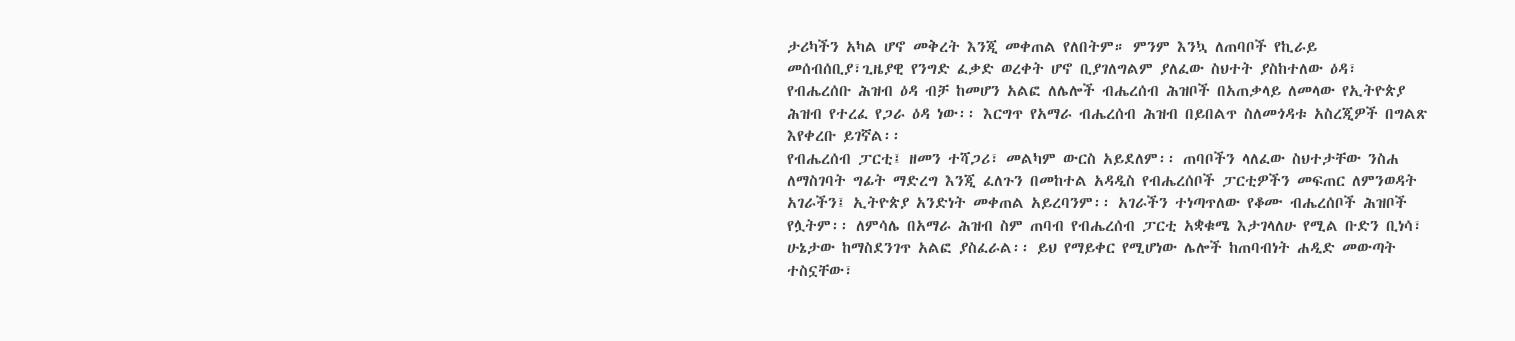ታሪካችን አካል ሆኖ መቅረት እንጂ መቀጠል የለበትም። ምንም እንኳ ለጠባቦች የኪራይ መሰብሰቢያ፣ጊዜያዊ የንግድ ፈቃድ ወረቀት ሆኖ ቢያገለግልም ያለፈው ስህተት ያስከተለው ዕዳ፣ የብሔረሰቡ ሕዝብ ዕዳ ብቻ ከመሆን አልፎ ለሌሎች ብሔረሰብ ሕዝቦች በአጠቃላይ ለመላው የኢትዮጵያ ሕዝብ የተረፈ የጋራ ዕዳ ነው፡፡ እርግጥ የአማራ ብሔረሰብ ሕዝብ በይበልጥ ስለመጎዳቱ አስረጂዎች በግልጽ እየቀረቡ ይገኛል፡፡
የብሔረሰብ ፓርቲ፤ ዘመን ተሻጋሪ፣ መልካም ውርስ አይደለም፡፡ ጠባቦችን ላለፈው ስህተታቸው ንስሐ ለማስገባት ግፊት ማድረግ እንጂ ፈለጉን በመከተል አዳዲስ የብሔረሰቦች ፓርቲዎችን መፍጠር ለምንወዳት አገራችን፤ ኢትዮጵያ አንድነት መቀጠል አይረባንም፡፡ አገራችን ተነጣጥለው የቆሙ ብሔረሰቦች ሕዝቦች የሏትም፡፡ ለምሳሌ በአማራ ሕዝብ ስም ጠባብ የብሔረሰብ ፓርቲ አቋቁሜ እታገላለሁ የሚል ቡድን ቢነሳ፣ ሁኔታው ከማስደንገጥ አልፎ ያስፈራል፡፡ ይህ የማይቀር የሚሆነው ሌሎች ከጠባብነት ሐዲድ መውጣት ተስኗቸው፣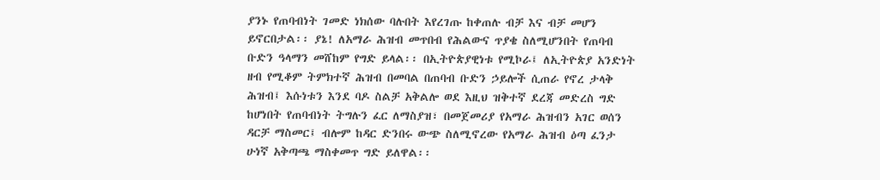ያንኑ የጠባብነት ገመድ ነክሰው ባሉበት እየረገጡ ከቀጠሉ ብቻ እና ብቻ መሆን ይኖርበታል፡፡ ያኔ! ለአማራ ሕዝብ መጥበብ የሕልውና ጥያቄ ስለሚሆንበት የጠባብ ቡድን ዓላማን መሸከም የግድ ይላል፡፡ በኢትዮጵያዊነቱ የሚኮራ፤ ለኢትዮጵያ አንድነት ዘብ የሚቆም ትምክተኛ ሕዝብ በመባል በጠባብ ቡድን ኃይሎች ሲጠራ የኖረ ታላቅ ሕዝብ፤ እሱነቱን እንደ ባዶ ስልቻ አቅልሎ ወደ እዚህ ዝቅተኛ ደረጃ መድረስ ግድ ከሆነበት የጠባብነት ትግሉን ፈር ለማስያዝ፣ በመጀመሪያ የአማራ ሕዝብን አገር ወሰን ዳርቻ ማስመር፤ ብሎም ከዳር ድንበሩ ውጭ ስለሚኖረው የአማራ ሕዝብ ዕጣ ፈንታ ሁነኛ አቅጣጫ ማስቀመጥ ግድ ይለዋል፡፡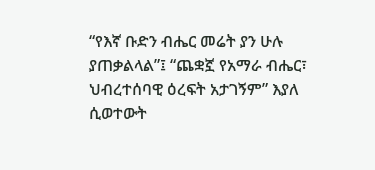“የእኛ ቡድን ብሔር መሬት ያን ሁሉ ያጠቃልላል”፤ “ጨቋኟ የአማራ ብሔር፣ ህብረተሰባዊ ዕረፍት አታገኝም” እያለ ሲወተውት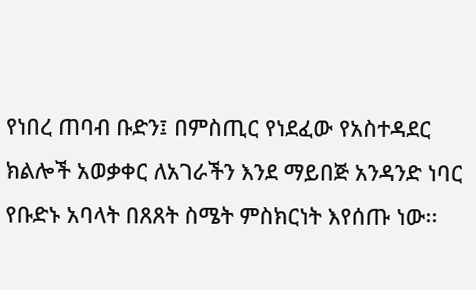የነበረ ጠባብ ቡድን፤ በምስጢር የነደፈው የአስተዳደር ክልሎች አወቃቀር ለአገራችን እንደ ማይበጅ አንዳንድ ነባር የቡድኑ አባላት በጸጸት ስሜት ምስክርነት እየሰጡ ነው፡፡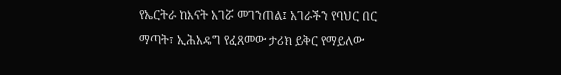የኤርትራ ከእናት አገሯ መገንጠል፤ አገራችን የባህር በር ማጣት፣ ኢሕአዴግ የፈጸመው ታሪክ ይቅር የማይለው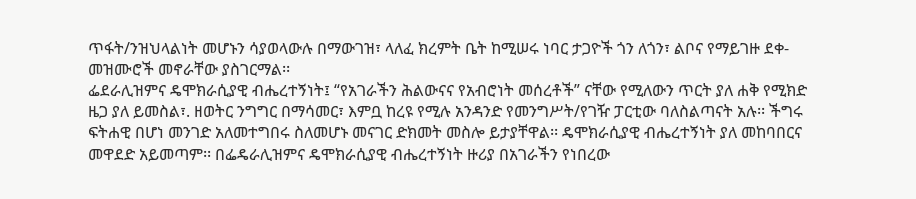ጥፋት/ንዝህላልነት መሆኑን ሳያወላውሉ በማውገዝ፣ ላለፈ ክረምት ቤት ከሚሠሩ ነባር ታጋዮች ጎን ለጎን፣ ልቦና የማይገዙ ደቀ-መዝሙሮች መኖራቸው ያስገርማል፡፡
ፌደራሊዝምና ዴሞክራሲያዊ ብሔረተኝነት፤ “የአገራችን ሕልውናና የአብሮነት መሰረቶች” ናቸው የሚለውን ጥርት ያለ ሐቅ የሚክድ ዜጋ ያለ ይመስል፣. ዘወትር ንግግር በማሳመር፣ እምቧ ከረዩ የሚሉ አንዳንድ የመንግሥት/የገዥ ፓርቲው ባለስልጣናት አሉ፡፡ ችግሩ ፍትሐዊ በሆነ መንገድ አለመተግበሩ ስለመሆኑ መናገር ድክመት መስሎ ይታያቸዋል፡፡ ዴሞክራሲያዊ ብሔረተኝነት ያለ መከባበርና መዋደድ አይመጣም፡፡ በፌዴራሊዝምና ዴሞክራሲያዊ ብሔረተኝነት ዙሪያ በአገራችን የነበረው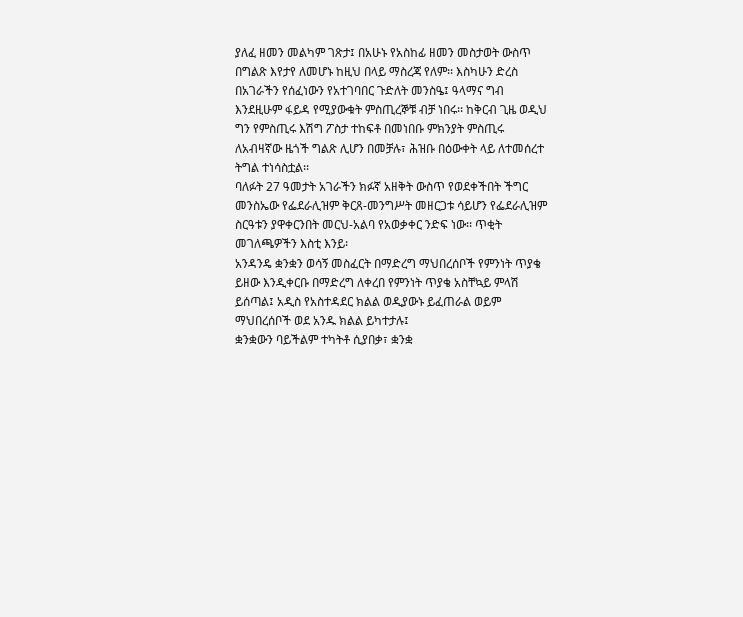ያለፈ ዘመን መልካም ገጽታ፤ በአሁኑ የአስከፊ ዘመን መስታወት ውስጥ በግልጽ እየታየ ለመሆኑ ከዚህ በላይ ማስረጃ የለም፡፡ እስካሁን ድረስ በአገራችን የሰፈነውን የአተገባበር ጉድለት መንስዔ፤ ዓላማና ግብ እንደዚሁም ፋይዳ የሚያውቁት ምስጢረኞቹ ብቻ ነበሩ፡፡ ከቅርብ ጊዜ ወዲህ ግን የምስጢሩ እሽግ ፖስታ ተከፍቶ በመነበቡ ምክንያት ምስጢሩ ለአብዛኛው ዜጎች ግልጽ ሊሆን በመቻሉ፣ ሕዝቡ በዕውቀት ላይ ለተመሰረተ ትግል ተነሳስቷል፡፡
ባለፉት 27 ዓመታት አገራችን ክፉኛ አዘቅት ውስጥ የወደቀችበት ችግር መንስኤው የፌደራሊዝም ቅርጸ-መንግሥት መዘርጋቱ ሳይሆን የፌደራሊዝም ስርዓቱን ያዋቀርንበት መርህ-አልባ የአወቃቀር ንድፍ ነው፡፡ ጥቂት መገለጫዎችን እስቲ እንይ፡
አንዳንዴ ቋንቋን ወሳኝ መስፈርት በማድረግ ማህበረሰቦች የምንነት ጥያቄ ይዘው እንዲቀርቡ በማድረግ ለቀረበ የምንነት ጥያቄ አስቸኳይ ምላሽ ይሰጣል፤ አዲስ የአስተዳደር ክልል ወዲያውኑ ይፈጠራል ወይም ማህበረሰቦች ወደ አንዱ ክልል ይካተታሉ፤
ቋንቋውን ባይችልም ተካትቶ ሲያበቃ፣ ቋንቋ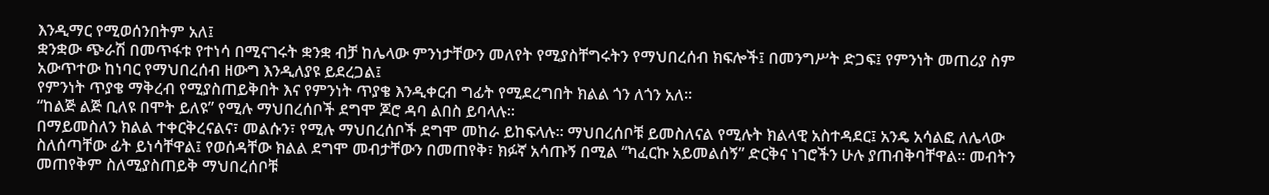እንዲማር የሚወሰንበትም አለ፤
ቋንቋው ጭራሽ በመጥፋቱ የተነሳ በሚናገሩት ቋንቋ ብቻ ከሌላው ምንነታቸውን መለየት የሚያስቸግሩትን የማህበረሰብ ክፍሎች፤ በመንግሥት ድጋፍ፤ የምንነት መጠሪያ ስም አውጥተው ከነባር የማህበረሰብ ዘውግ እንዲለያዩ ይደረጋል፤
የምንነት ጥያቄ ማቅረብ የሚያስጠይቅበት እና የምንነት ጥያቄ እንዲቀርብ ግፊት የሚደረግበት ክልል ጎን ለጎን አለ፡፡
“ከልጅ ልጅ ቢለዩ በሞት ይለዩ” የሚሉ ማህበረሰቦች ደግሞ ጆሮ ዳባ ልበስ ይባላሉ፡፡
በማይመስለን ክልል ተቀርቅረናልና፣ መልሱን፣ የሚሉ ማህበረሰቦች ደግሞ መከራ ይከፍላሉ። ማህበረሰቦቹ ይመስለናል የሚሉት ክልላዊ አስተዳደር፤ አንዴ አሳልፎ ለሌላው ስለሰጣቸው ፊት ይነሳቸዋል፤ የወሰዳቸው ክልል ደግሞ መብታቸውን በመጠየቅ፣ ክፉኛ አሳጡኝ በሚል “ካፈርኩ አይመልሰኝ” ድርቅና ነገሮችን ሁሉ ያጠብቅባቸዋል፡፡ መብትን መጠየቅም ስለሚያስጠይቅ ማህበረሰቦቹ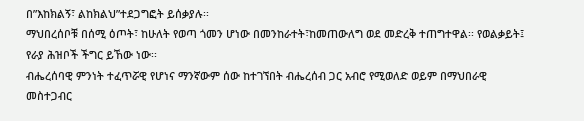በ”እከክልኝ፣ ልከክልህ”ተደጋግፎት ይሰቃያሉ፡፡
ማህበረሰቦቹ በሰሚ ዕጦት፣ ከሁለት የወጣ ጎመን ሆነው በመንከራተት፣ከመጠውለግ ወደ መድረቅ ተጠግተዋል፡፡ የወልቃይት፤ የራያ ሕዝቦች ችግር ይኸው ነው፡፡
ብሔረሰባዊ ምንነት ተፈጥሯዊ የሆነና ማንኛውም ሰው ከተገኘበት ብሔረሰብ ጋር አብሮ የሚወለድ ወይም በማህበራዊ መስተጋብር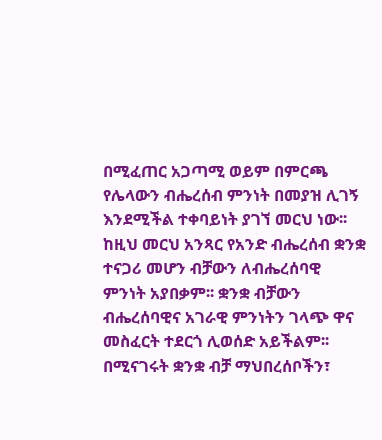በሚፈጠር አጋጣሚ ወይም በምርጫ የሌላውን ብሔረሰብ ምንነት በመያዝ ሊገኝ እንደሚችል ተቀባይነት ያገኘ መርህ ነው፡፡ ከዚህ መርህ አንጻር የአንድ ብሔረሰብ ቋንቋ ተናጋሪ መሆን ብቻውን ለብሔረሰባዊ ምንነት አያበቃም፡፡ ቋንቋ ብቻውን ብሔረሰባዊና አገራዊ ምንነትን ገላጭ ዋና መስፈርት ተደርጎ ሊወሰድ አይችልም፡፡ በሚናገሩት ቋንቋ ብቻ ማህበረሰቦችን፣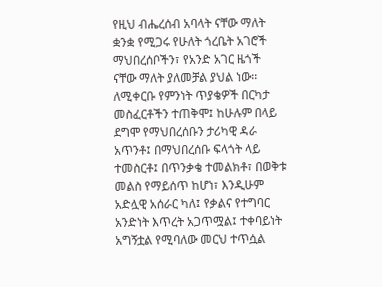የዚህ ብሔረሰብ አባላት ናቸው ማለት ቋንቋ የሚጋሩ የሁለት ጎረቤት አገሮች ማህበረሰቦችን፣ የአንድ አገር ዜጎች ናቸው ማለት ያለመቻል ያህል ነው፡፡
ለሚቀርቡ የምንነት ጥያቄዎች በርካታ መስፈርቶችን ተጠቅሞ፤ ከሁሉም በላይ ደግሞ የማህበረሰቡን ታሪካዊ ዳራ አጥንቶ፤ በማህበረሰቡ ፍላጎት ላይ ተመስርቶ፤ በጥንቃቄ ተመልክቶ፣ በወቅቱ መልስ የማይሰጥ ከሆነ፣ እንዲሁም አድሏዊ አሰራር ካለ፤ የቃልና የተግባር አንድነት እጥረት አጋጥሟል፤ ተቀባይነት አግኝቷል የሚባለው መርህ ተጥሷል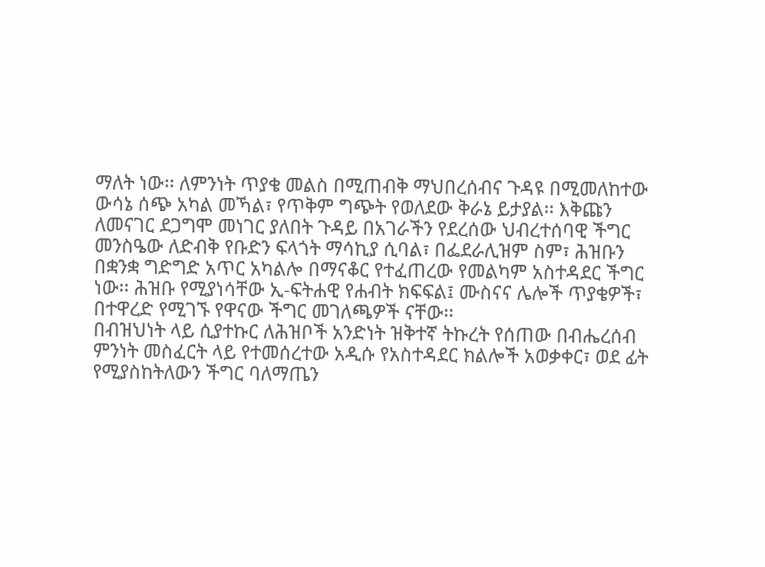ማለት ነው፡፡ ለምንነት ጥያቄ መልስ በሚጠብቅ ማህበረሰብና ጉዳዩ በሚመለከተው ውሳኔ ሰጭ አካል መኻል፣ የጥቅም ግጭት የወለደው ቅራኔ ይታያል፡፡ እቅጩን ለመናገር ደጋግሞ መነገር ያለበት ጉዳይ በአገራችን የደረሰው ህብረተሰባዊ ችግር መንስዔው ለድብቅ የቡድን ፍላጎት ማሳኪያ ሲባል፣ በፌደራሊዝም ስም፣ ሕዝቡን በቋንቋ ግድግድ አጥር አካልሎ በማናቆር የተፈጠረው የመልካም አስተዳደር ችግር ነው፡፡ ሕዝቡ የሚያነሳቸው ኢ-ፍትሐዊ የሐብት ክፍፍል፤ ሙስናና ሌሎች ጥያቄዎች፣ በተዋረድ የሚገኙ የዋናው ችግር መገለጫዎች ናቸው፡፡
በብዝህነት ላይ ሲያተኩር ለሕዝቦች አንድነት ዝቅተኛ ትኩረት የሰጠው በብሔረሰብ ምንነት መስፈርት ላይ የተመሰረተው አዲሱ የአስተዳደር ክልሎች አወቃቀር፣ ወደ ፊት የሚያስከትለውን ችግር ባለማጤን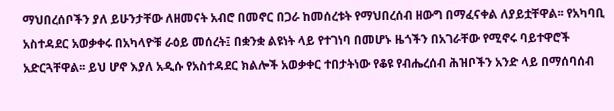ማህበረሰቦችን ያለ ይሁንታቸው ለዘመናት አብሮ በመኖር በጋራ ከመሰረቱት የማህበረሰብ ዘውግ በማፈናቀል ለያይቷቸዋል፡፡ የአካባቢ አስተዳደር አወቃቀሩ በአካላዮቹ ራዕይ መሰረት፤ በቋንቋ ልዩነት ላይ የተገነባ በመሆኑ ዜጎችን በአገራቸው የሚኖሩ ባይተዋሮች አድርጓቸዋል፡፡ ይህ ሆኖ እያለ አዲሱ የአስተዳደር ክልሎች አወቃቀር ተበታትነው የቆዩ የብሔረሰብ ሕዝቦችን አንድ ላይ በማሰባሰብ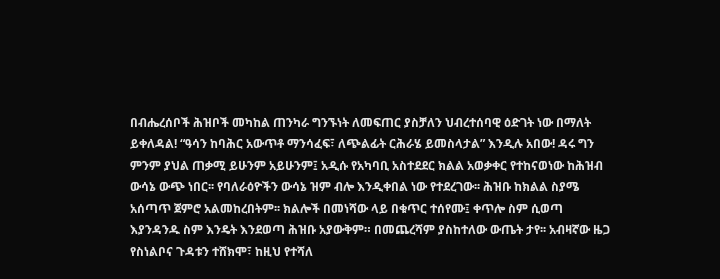በብሔረሰቦች ሕዝቦች መካከል ጠንካራ ግንኙነት ለመፍጠር ያስቻለን ህብረተሰባዊ ዕድገት ነው በማለት ይቀለዳል! “ዓሳን ከባሕር አውጥቶ ማንሳፈፍ፣ ለጭልፊት ርሕራሄ ይመስላታል” እንዲሉ አበው! ዳሩ ግን ምንም ያህል ጠቃሚ ይሁንም አይሁንም፤ አዲሱ የአካባቢ አስተደደር ክልል አወቃቀር የተከናወነው ከሕዝብ ውሳኔ ውጭ ነበር፡፡ የባለራዕዮችን ውሳኔ ዝም ብሎ እንዲቀበል ነው የተደረገው፡፡ ሕዝቡ ከክልል ስያሜ አሰጣጥ ጀምሮ አልመከረበትም፡፡ ክልሎች በመነሻው ላይ በቁጥር ተሰየሙ፤ ቀጥሎ ስም ሲወጣ እያንዳንዱ ስም እንዴት እንደወጣ ሕዝቡ አያውቅም። በመጨረሻም ያስከተለው ውጤት ታየ፡፡ አብዛኛው ዜጋ የስነልቦና ጉዳቱን ተሸክሞ፣ ከዚህ የተሻለ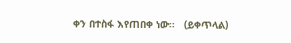ቀን በተስፋ እየጠበቀ ነው፡፡   (ይቀጥላል)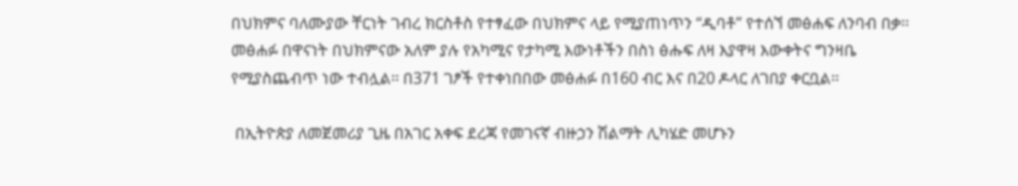በህክምና ባለሙያው ቸርነት ገብረ ክርስቶስ የተፃፈው በህክምና ላይ የሚያጠነጥን “ዲባቶ” የተሰኘ መፅሐፍ ለንባብ በቃ፡፡
መፅሐፉ በዋናነት በህክምናው አለም ያሉ የአካሚና የታካሚ እውነቶችን በስነ ፅሑፍ ለዛ እያዋዛ እውቀትና ግንዛቤ የሚያስጨብጥ ነው ተብሏል፡፡ በ371 ገፆች የተቀነበበው መፅሐፉ በ160 ብር እና በ20 ዶላር ለገበያ ቀርቧል፡፡

 በኢትዮጵያ ለመጀመሪያ ጊዜ በአገር አቀፍ ደረጃ የመገናኛ ብዙኃን ሽልማት ሊካሄድ መሆኑን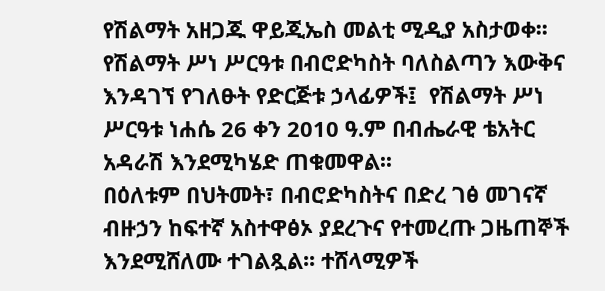የሽልማት አዘጋጁ ዋይጂኤስ መልቲ ሚዲያ አስታወቀ፡፡ የሽልማት ሥነ ሥርዓቱ በብሮድካስት ባለስልጣን እውቅና እንዳገኘ የገለፁት የድርጅቱ ኃላፊዎች፤  የሽልማት ሥነ ሥርዓቱ ነሐሴ 26 ቀን 2010 ዓ.ም በብሔራዊ ቴአትር አዳራሽ እንደሚካሄድ ጠቁመዋል፡፡
በዕለቱም በህትመት፣ በብሮድካስትና በድረ ገፅ መገናኛ ብዙኃን ከፍተኛ አስተዋፅኦ ያደረጉና የተመረጡ ጋዜጠኞች እንደሚሸለሙ ተገልጿል፡፡ ተሸላሚዎች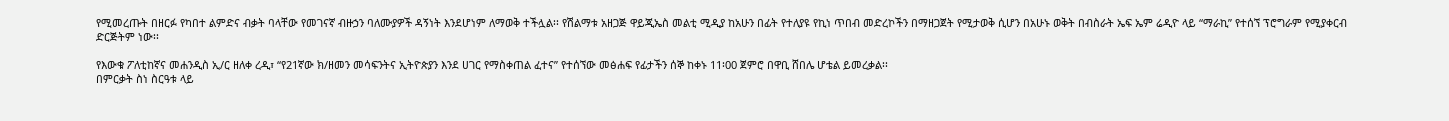የሚመረጡት በዘርፉ የካበተ ልምድና ብቃት ባላቸው የመገናኛ ብዙኃን ባለሙያዎች ዳኝነት እንደሆነም ለማወቅ ተችሏል፡፡ የሽልማቱ አዘጋጅ ዋይጂኤስ መልቲ ሚዲያ ከአሁን በፊት የተለያዩ የኪነ ጥበብ መድረኮችን በማዘጋጀት የሚታወቅ ሲሆን በአሁኑ ወቅት በብስራት ኤፍ ኤም ሬዲዮ ላይ “ማራኪ” የተሰኘ ፕሮግራም የሚያቀርብ ድርጅትም ነው፡፡

የእውቁ ፖለቲከኛና መሐንዲስ ኢ/ር ዘለቀ ረዲ፣ “የ21ኛው ክ/ዘመን መሳፍንትና ኢትዮጵያን እንደ ሀገር የማስቀጠል ፈተና” የተሰኘው መፅሐፍ የፊታችን ሰኞ ከቀኑ 11፡00 ጀምሮ በዋቢ ሸበሌ ሆቴል ይመረቃል፡፡
በምርቃት ስነ ስርዓቱ ላይ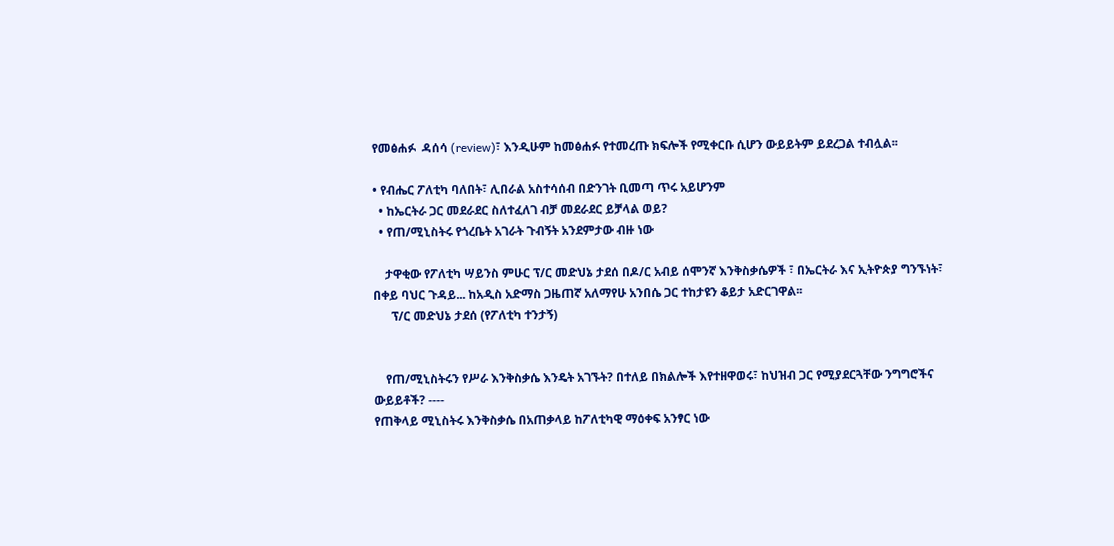የመፅሐፉ  ዳሰሳ (review)፣ እንዲሁም ከመፅሐፉ የተመረጡ ክፍሎች የሚቀርቡ ሲሆን ውይይትም ይደረጋል ተብሏል፡፡

• የብሔር ፖለቲካ ባለበት፣ ሊበራል አስተሳሰብ በድንገት ቢመጣ ጥሩ አይሆንም
  • ከኤርትራ ጋር መደራደር ስለተፈለገ ብቻ መደራደር ይቻላል ወይ?
  • የጠ/ሚኒስትሩ የጎረቤት አገራት ጉብኝት አንደምታው ብዙ ነው

    ታዋቂው የፖለቲካ ሣይንስ ምሁር ፕ/ር መድህኔ ታደሰ በዶ/ር አብይ ሰሞንኛ እንቅስቃሴዎች ፣ በኤርትራ እና ኢትዮጵያ ግንኙነት፣ በቀይ ባህር ጉዳይ... ከአዲስ አድማስ ጋዜጠኛ አለማየሁ አንበሴ ጋር ተከታዩን ቆይታ አድርገዋል፡፡
      ፕ/ር መድህኔ ታደሰ (የፖለቲካ ተንታኝ)


    የጠ/ሚኒስትሩን የሥራ እንቅስቃሴ እንዴት አገኙት? በተለይ በክልሎች እየተዘዋወሩ፣ ከህዝብ ጋር የሚያደርጓቸው ንግግሮችና ውይይቶች? ----
የጠቅላይ ሚኒስትሩ እንቅስቃሴ በአጠቃላይ ከፖለቲካዊ ማዕቀፍ አንፃር ነው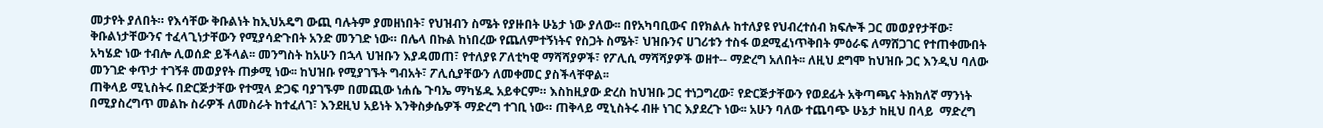መታየት ያለበት። የእሳቸው ቅቡልነት ከኢህአዴግ ውጪ ባሉትም ያመዘነበት፣ የህዝብን ስሜት የያዙበት ሁኔታ ነው ያለው፡፡ በየአካባቢውና በየክልሉ ከተለያዩ የህብረተሰብ ክፍሎች ጋር መወያየታቸው፣ ቅቡልነታቸውንና ተፈላጊነታቸውን የሚያሳድጉበት አንድ መንገድ ነው። በሌላ በኩል ከነበረው የጨለምተኝነትና የስጋት ስሜት፣ ህዝቡንና ሀገሪቱን ተስፋ ወደሚፈነጥቅበት ምዕራፍ ለማሸጋገር የተጠቀሙበት አካሄድ ነው ተብሎ ሊወሰድ ይችላል፡፡ መንግስት ከአሁን በኋላ ህዝቡን እያዳመጠ፣ የተለያዩ ፖለቲካዊ ማሻሻያዎች፣ የፖሊሲ ማሻሻያዎች ወዘተ-- ማድረግ አለበት፡፡ ለዚህ ደግሞ ከህዝቡ ጋር እንዲህ ባለው መንገድ ቀጥታ ተገኝቶ መወያየት ጠቃሚ ነው፡፡ ከህዝቡ የሚያገኙት ግብአት፣ ፖሊሲያቸውን ለመቀመር ያስችላቸዋል፡፡
ጠቅላይ ሚኒስትሩ በድርጅታቸው የተሟላ ድጋፍ ባያገኙም በመጪው ነሐሴ ጉባኤ ማካሄዱ አይቀርም። እስከዚያው ድረስ ከህዝቡ ጋር ተነጋግረው፣ የድርጅታቸውን የወደፊት አቅጣጫና ትክክለኛ ማንነት በሚያስረግጥ መልኩ ስራዎች ለመስራት ከተፈለገ፣ እንደዚህ አይነት እንቅስቃሴዎች ማድረግ ተገቢ ነው። ጠቅላይ ሚኒስትሩ ብዙ ነገር እያደረጉ ነው፡፡ አሁን ባለው ተጨባጭ ሁኔታ ከዚህ በላይ  ማድረግ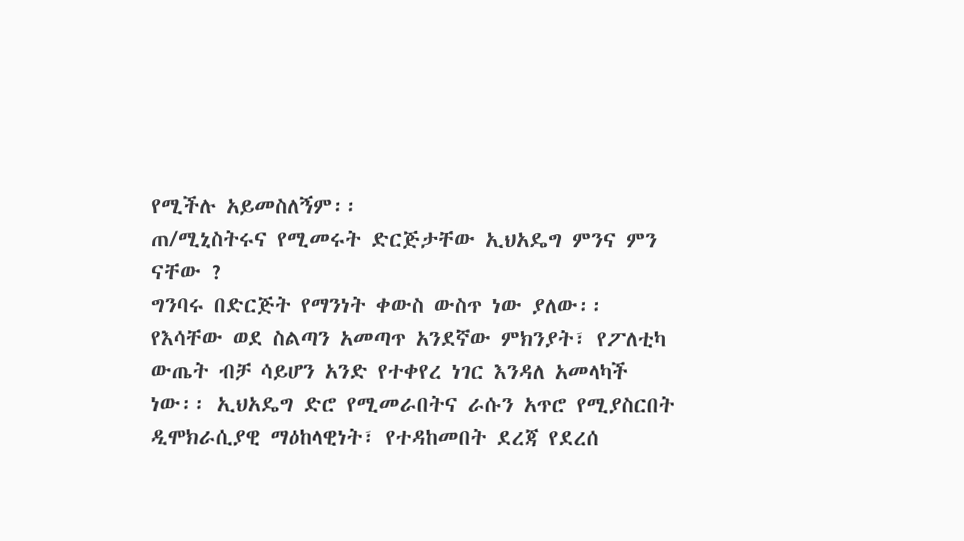የሚችሉ አይመስለኝም፡፡
ጠ/ሚኒስትሩና የሚመሩት ድርጅታቸው ኢህአዴግ ምንና ምን ናቸው ?
ግንባሩ በድርጅት የማንነት ቀውስ ውስጥ ነው ያለው፡፡ የእሳቸው ወደ ስልጣን አመጣጥ አንደኛው ምክንያት፣ የፖለቲካ ውጤት ብቻ ሳይሆን አንድ የተቀየረ ነገር እንዳለ አመላካች ነው፡፡ ኢህአዴግ ድሮ የሚመራበትና ራሱን አጥሮ የሚያስርበት ዲሞክራሲያዊ ማዕከላዊነት፣ የተዳከመበት ደረጃ የደረሰ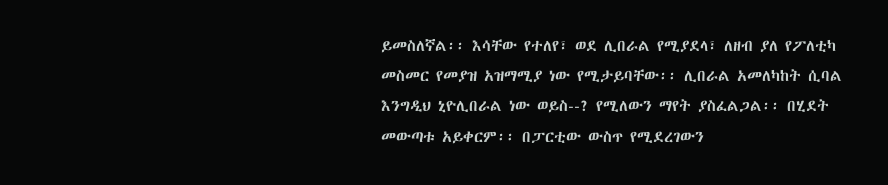ይመስለኛል፡፡ እሳቸው የተለየ፣ ወደ ሊበራል የሚያደላ፣ ለዘብ ያለ የፖለቲካ መስመር የመያዝ አዝማሚያ ነው የሚታይባቸው፡፡ ሊበራል አመለካከት ሲባል እንግዲህ ኒዮሊበራል ነው ወይስ--? የሚለውን ማየት ያስፈልጋል፡፡ በሂደት መውጣቱ አይቀርም፡፡ በፓርቲው ውስጥ የሚደረገውን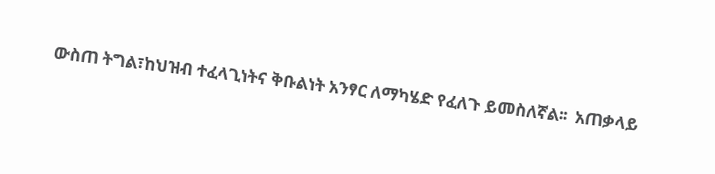ውስጠ ትግል፣ከህዝብ ተፈላጊነትና ቅቡልነት አንፃር ለማካሄድ የፈለጉ ይመስለኛል፡፡  አጠቃላይ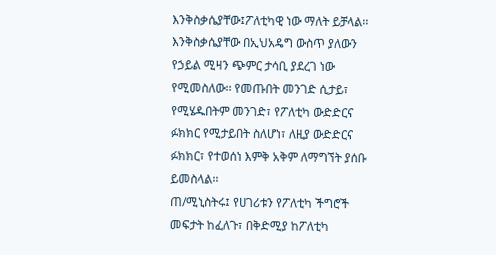እንቅስቃሴያቸው፤ፖለቲካዊ ነው ማለት ይቻላል፡፡ እንቅስቃሴያቸው በኢህአዴግ ውስጥ ያለውን የኃይል ሚዛን ጭምር ታሳቢ ያደረገ ነው የሚመስለው፡፡ የመጡበት መንገድ ሲታይ፣ የሚሄዱበትም መንገድ፣ የፖለቲካ ውድድርና ፉክክር የሚታይበት ስለሆነ፣ ለዚያ ውድድርና ፉክክር፣ የተወሰነ እምቅ አቅም ለማግኘት ያሰቡ ይመስላል፡፡
ጠ/ሚኒስትሩ፤ የሀገሪቱን የፖለቲካ ችግሮች መፍታት ከፈለጉ፣ በቅድሚያ ከፖለቲካ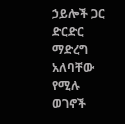ኃይሎች ጋር ድርድር ማድረግ አለባቸው የሚሉ ወገኖች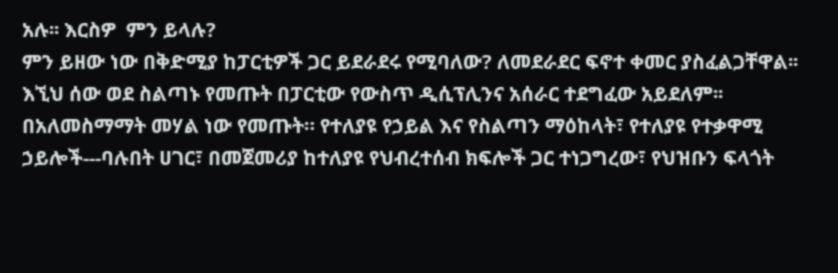አሉ፡፡ እርስዎ  ምን ይላሉ?
ምን ይዘው ነው በቅድሚያ ከፓርቲዎች ጋር ይደራደሩ የሚባለው? ለመደራደር ፍኖተ ቀመር ያስፈልጋቸዋል፡፡ እኚህ ሰው ወደ ስልጣኑ የመጡት በፓርቲው የውስጥ ዲሲፕሊንና አሰራር ተደግፈው አይደለም፡፡ በአለመስማማት መሃል ነው የመጡት። የተለያዩ የኃይል እና የስልጣን ማዕከላት፣ የተለያዩ የተቃዋሚ ኃይሎች---ባሉበት ሀገር፣ በመጀመሪያ ከተለያዩ የህብረተሰብ ክፍሎች ጋር ተነጋግረው፣ የህዝቡን ፍላጎት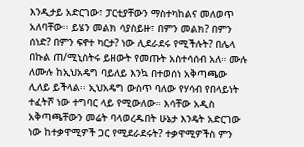እንዲታይ አድርገው፣ ፓርቲያቸውን ማስተካከልና መለወጥ አለባቸው፡፡ ይሄን መልክ ሳያስይዙ፣ በምን መልክ? በምን ሰነድ? በምን ፍኖተ ካርታ? ነው ሊደራደሩ የሚችሉት? በሌላ በኩል ጠ/ሚኒስትሩ ይዘውት የመጡት አስተሳሰብ አለ። ሙሉ ለሙሉ ከኢህአዴግ ባይለይ እንኳ በተወሰነ አቅጣጫው ሊለይ ይችላል፡፡ ኢህአዴግ ውስጥ ባለው የሃሳብ የበላይነት ተፈትሾ ነው ተግባር ላይ የሚውለው። እሳቸው አዲስ አቅጣጫቸውን መሬት ባላወረዱበት ሁኔታ እንዴት አድርገው ነው ከተቃዋሚዎች ጋር የሚደራደሩት? ተቃዋሚዎችስ ምን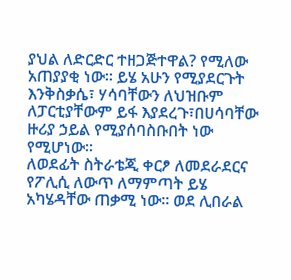ያህል ለድርድር ተዘጋጅተዋል? የሚለው አጠያያቂ ነው፡፡ ይሄ አሁን የሚያደርጉት እንቅስቃሴ፣ ሃሳባቸውን ለህዝቡም ለፓርቲያቸውም ይፋ እያደረጉ፣በሀሳባቸው ዙሪያ ኃይል የሚያሰባስቡበት ነው የሚሆነው፡፡
ለወደፊት ስትራቴጂ ቀርፆ ለመደራደርና የፖሊሲ ለውጥ ለማምጣት ይሄ አካሄዳቸው ጠቃሚ ነው። ወደ ሊበራል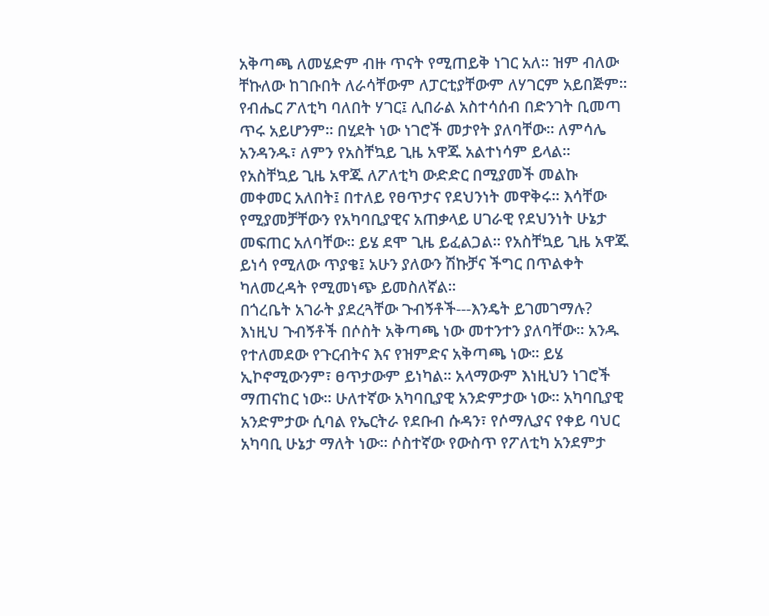አቅጣጫ ለመሄድም ብዙ ጥናት የሚጠይቅ ነገር አለ፡፡ ዝም ብለው ቸኩለው ከገቡበት ለራሳቸውም ለፓርቲያቸውም ለሃገርም አይበጅም። የብሔር ፖለቲካ ባለበት ሃገር፤ ሊበራል አስተሳሰብ በድንገት ቢመጣ ጥሩ አይሆንም፡፡ በሂደት ነው ነገሮች መታየት ያለባቸው፡፡ ለምሳሌ አንዳንዱ፣ ለምን የአስቸኳይ ጊዜ አዋጁ አልተነሳም ይላል፡፡ የአስቸኳይ ጊዜ አዋጁ ለፖለቲካ ውድድር በሚያመች መልኩ መቀመር አለበት፤ በተለይ የፀጥታና የደህንነት መዋቅሩ፡፡ እሳቸው የሚያመቻቸውን የአካባቢያዊና አጠቃላይ ሀገራዊ የደህንነት ሁኔታ መፍጠር አለባቸው፡፡ ይሄ ደሞ ጊዜ ይፈልጋል፡፡ የአስቸኳይ ጊዜ አዋጁ ይነሳ የሚለው ጥያቄ፤ አሁን ያለውን ሽኩቻና ችግር በጥልቀት ካለመረዳት የሚመነጭ ይመስለኛል፡፡
በጎረቤት አገራት ያደረጓቸው ጉብኝቶች---እንዴት ይገመገማሉ?
እነዚህ ጉብኝቶች በሶስት አቅጣጫ ነው መተንተን ያለባቸው፡፡ አንዱ የተለመደው የጉርብትና እና የዝምድና አቅጣጫ ነው፡፡ ይሄ ኢኮኖሚውንም፣ ፀጥታውም ይነካል፡፡ አላማውም እነዚህን ነገሮች ማጠናከር ነው፡፡ ሁለተኛው አካባቢያዊ አንድምታው ነው፡፡ አካባቢያዊ አንድምታው ሲባል የኤርትራ የደቡብ ሱዳን፣ የሶማሊያና የቀይ ባህር አካባቢ ሁኔታ ማለት ነው፡፡ ሶስተኛው የውስጥ የፖለቲካ አንደምታ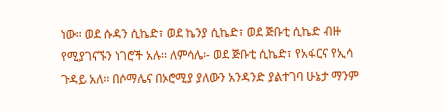ነው። ወደ ሱዳን ሲኬድ፣ ወደ ኬንያ ሲኬድ፣ ወደ ጅቡቲ ሲኬድ ብዙ የሚያገናኙን ነገሮች አሉ፡፡ ለምሳሌ፡- ወደ ጅቡቲ ሲኬድ፣ የአፋርና የኢሳ ጉዳይ አለ፡፡ በሶማሌና በኦሮሚያ ያለውን አንዳንድ ያልተገባ ሁኔታ ማንም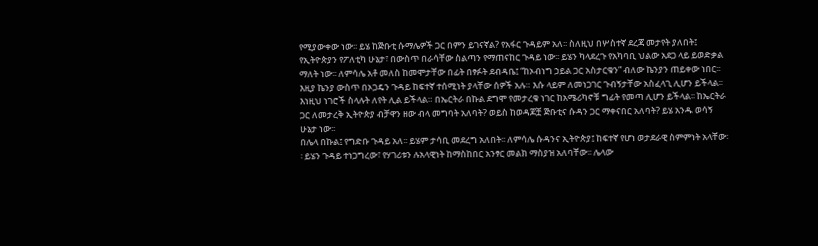የሚያውቀው ነው፡፡ ይሄ ከጅቡቲ ሱማሌዎች ጋር በምን ይገናኛል? የአፋር ጉዳይም አለ፡፡ ስለዚህ በሦስተኛ ደረጃ መታየት ያለበት፤ የኢትዮጵያን የፖለቲካ ሁኔታ፣ በውስጥ በራሳቸው ስልጣን የማጠናከር ጉዳይ ነው፡፡ ይሄን ካላደረጉ የአካባቢ ህልው አደጋ ላይ ይወድቃል ማለት ነው፡፡ ለምሳሌ አቶ መለስ ከመሞታቸው በፊት በፃፉት ደብዳቤ፤ “ከኦብነግ ኃይል ጋር አስታርቁን” ብለው ኬንያን ጠይቀው ነበር፡፡ እዚያ ኬንያ ውስጥ በኦጋዴን ጉዳይ ከፍተኛ ተሰሚነት ያላቸው ሰዎች አሉ። እሱ ላይም ለመነጋገር ጉብኝታቸው አስፈላጊ ሊሆን ይችላል፡፡ እነዚህ ነገሮች ስላሉት ለየት ሊል ይችላል። በኤርትራ በኩል ደግሞ የመታረቁ ነገር ከአሜሪካኖቹ ግፊት የመጣ ሊሆን ይችላል፡፡ ከኤርትራ ጋር ለመታረቅ ኢትዮጵያ ብቻዋን ዘው ብላ መግባት አለባት? ወይስ ከወዳጆቿ ጅቡቲና ሱዳን ጋር ማቀናበር አለባት? ይሄ አንዱ ወሳኝ ሁኔታ ነው፡፡
በሌላ በኩል፤ የግድቡ ጉዳይ አለ፡፡ ይሄም ታሳቢ መደረግ አለበት፡፡ ለምሳሌ ሱዳንና ኢትዮጵያ፤ ከፍተኛ የሆነ ወታደራዊ ስምምነት አላቸው፡፡ ይሄን ጉዳይ ተነጋግረው፣ የሃገሪቱን ሉአላዊነት ከማስከበር አንፃር መልክ ማስያዝ አለባቸው፡፡ ሌላው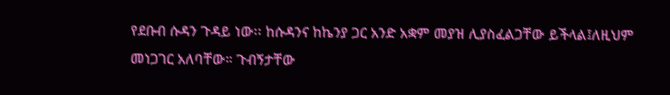የደቡብ ሱዳን ጉዳይ ነው፡፡ ከሱዳንና ከኬንያ ጋር አንድ አቋም መያዝ ሊያስፈልጋቸው ይችላል፤ለዚህም መነጋገር አለባቸው። ጉብኝታቸው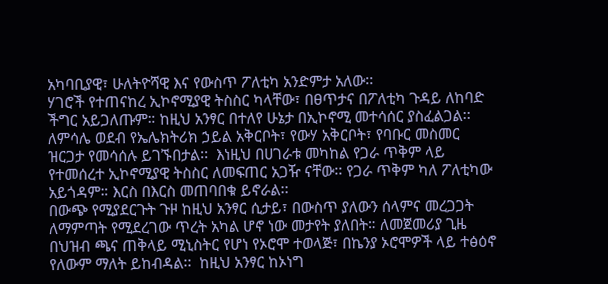አካባቢያዊ፣ ሁለትዮሻዊ እና የውስጥ ፖለቲካ አንድምታ አለው፡፡
ሃገሮች የተጠናከረ ኢኮኖሚያዊ ትስስር ካላቸው፣ በፀጥታና በፖለቲካ ጉዳይ ለከባድ ችግር አይጋለጡም። ከዚህ አንፃር በተለየ ሁኔታ በኢኮኖሚ መተሳሰር ያስፈልጋል፡፡ ለምሳሌ ወደብ የኤሌክትሪክ ኃይል አቅርቦት፣ የውሃ አቅርቦት፣ የባቡር መስመር ዝርጋታ የመሳሰሉ ይገኙበታል፡፡  እነዚህ በሀገራቱ መካከል የጋራ ጥቅም ላይ የተመሰረተ ኢኮኖሚያዊ ትስስር ለመፍጠር አጋዥ ናቸው፡፡ የጋራ ጥቅም ካለ ፖለቲካው አይጎዳም። እርስ በእርስ መጠባበቁ ይኖራል፡፡
በውጭ የሚያደርጉት ጉዞ ከዚህ አንፃር ሲታይ፣ በውስጥ ያለውን ሰላምና መረጋጋት ለማምጣት የሚደረገው ጥረት አካል ሆኖ ነው መታየት ያለበት። ለመጀመሪያ ጊዜ በህዝብ ጫና ጠቅላይ ሚኒስትር የሆነ የኦሮሞ ተወላጅ፣ በኬንያ ኦሮሞዎች ላይ ተፅዕኖ የለውም ማለት ይከብዳል፡፡  ከዚህ አንፃር ከኦነግ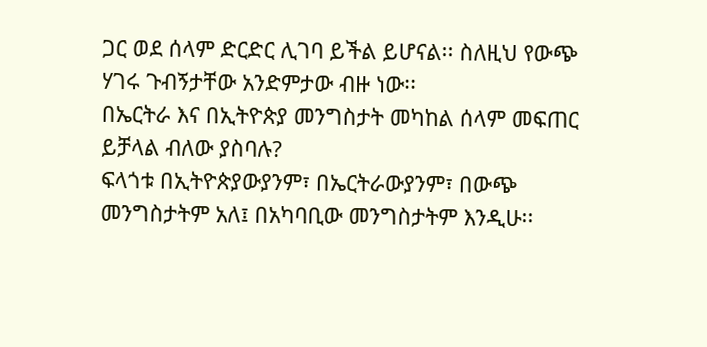ጋር ወደ ሰላም ድርድር ሊገባ ይችል ይሆናል፡፡ ስለዚህ የውጭ ሃገሩ ጉብኝታቸው አንድምታው ብዙ ነው፡፡
በኤርትራ እና በኢትዮጵያ መንግስታት መካከል ሰላም መፍጠር ይቻላል ብለው ያስባሉ?
ፍላጎቱ በኢትዮጵያውያንም፣ በኤርትራውያንም፣ በውጭ መንግስታትም አለ፤ በአካባቢው መንግስታትም እንዲሁ፡፡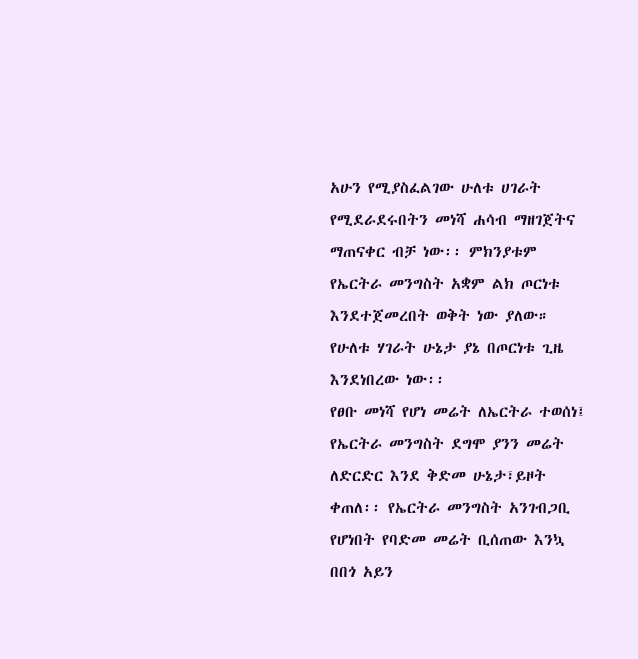አሁን የሚያስፈልገው ሁለቱ ሀገራት የሚደራደሩበትን መነሻ ሐሳብ ማዘገጀትና ማጠናቀር ብቻ ነው፡፡ ምክንያቱም የኤርትራ መንግስት አቋም ልክ ጦርነቱ እንደተጀመረበት ወቅት ነው ያለው። የሁለቱ ሃገራት ሁኔታ ያኔ በጦርነቱ ጊዜ እንደነበረው ነው፡፡
የፀቡ መነሻ የሆነ መሬት ለኤርትራ ተወሰነ፤ የኤርትራ መንግስት ደግሞ ያንን መሬት ለድርድር እንደ ቅድመ ሁኔታ፣ይዞት ቀጠለ፡፡ የኤርትራ መንግስት አንገብጋቢ የሆነበት የባድመ መሬት ቢሰጠው እንኳ በበጎ አይን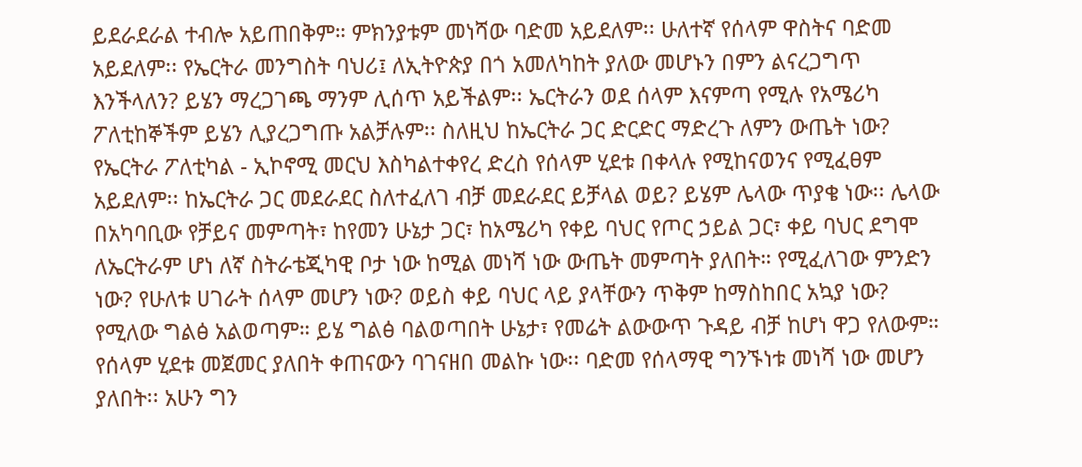ይደራደራል ተብሎ አይጠበቅም። ምክንያቱም መነሻው ባድመ አይደለም፡፡ ሁለተኛ የሰላም ዋስትና ባድመ አይደለም፡፡ የኤርትራ መንግስት ባህሪ፤ ለኢትዮጵያ በጎ አመለካከት ያለው መሆኑን በምን ልናረጋግጥ እንችላለን? ይሄን ማረጋገጫ ማንም ሊሰጥ አይችልም፡፡ ኤርትራን ወደ ሰላም እናምጣ የሚሉ የአሜሪካ ፖለቲከኞችም ይሄን ሊያረጋግጡ አልቻሉም፡፡ ስለዚህ ከኤርትራ ጋር ድርድር ማድረጉ ለምን ውጤት ነው?
የኤርትራ ፖለቲካል - ኢኮኖሚ መርህ እስካልተቀየረ ድረስ የሰላም ሂደቱ በቀላሉ የሚከናወንና የሚፈፀም አይደለም፡፡ ከኤርትራ ጋር መደራደር ስለተፈለገ ብቻ መደራደር ይቻላል ወይ? ይሄም ሌላው ጥያቄ ነው፡፡ ሌላው በአካባቢው የቻይና መምጣት፣ ከየመን ሁኔታ ጋር፣ ከአሜሪካ የቀይ ባህር የጦር ኃይል ጋር፣ ቀይ ባህር ደግሞ ለኤርትራም ሆነ ለኛ ስትራቴጂካዊ ቦታ ነው ከሚል መነሻ ነው ውጤት መምጣት ያለበት። የሚፈለገው ምንድን ነው? የሁለቱ ሀገራት ሰላም መሆን ነው? ወይስ ቀይ ባህር ላይ ያላቸውን ጥቅም ከማስከበር አኳያ ነው? የሚለው ግልፅ አልወጣም። ይሄ ግልፅ ባልወጣበት ሁኔታ፣ የመሬት ልውውጥ ጉዳይ ብቻ ከሆነ ዋጋ የለውም። የሰላም ሂደቱ መጀመር ያለበት ቀጠናውን ባገናዘበ መልኩ ነው፡፡ ባድመ የሰላማዊ ግንኙነቱ መነሻ ነው መሆን ያለበት፡፡ አሁን ግን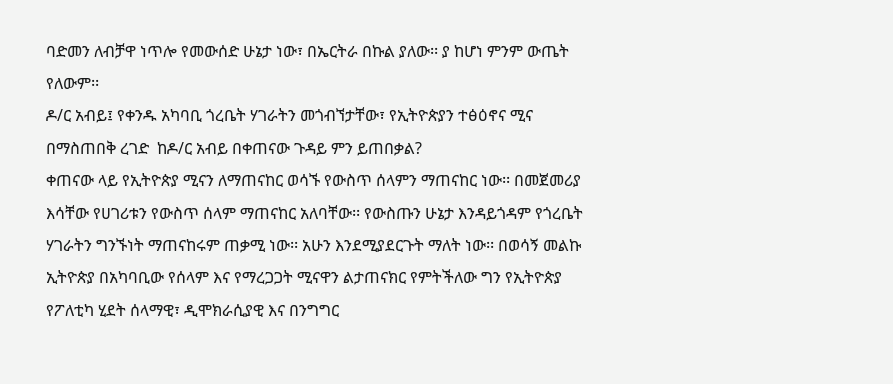ባድመን ለብቻዋ ነጥሎ የመውሰድ ሁኔታ ነው፣ በኤርትራ በኩል ያለው፡፡ ያ ከሆነ ምንም ውጤት የለውም፡፡
ዶ/ር አብይ፤ የቀንዱ አካባቢ ጎረቤት ሃገራትን መጎብኘታቸው፣ የኢትዮጵያን ተፅዕኖና ሚና በማስጠበቅ ረገድ  ከዶ/ር አብይ በቀጠናው ጉዳይ ምን ይጠበቃል?
ቀጠናው ላይ የኢትዮጵያ ሚናን ለማጠናከር ወሳኙ የውስጥ ሰላምን ማጠናከር ነው፡፡ በመጀመሪያ እሳቸው የሀገሪቱን የውስጥ ሰላም ማጠናከር አለባቸው፡፡ የውስጡን ሁኔታ እንዳይጎዳም የጎረቤት ሃገራትን ግንኙነት ማጠናከሩም ጠቃሚ ነው፡፡ አሁን እንደሚያደርጉት ማለት ነው፡፡ በወሳኝ መልኩ ኢትዮጵያ በአካባቢው የሰላም እና የማረጋጋት ሚናዋን ልታጠናክር የምትችለው ግን የኢትዮጵያ የፖለቲካ ሂደት ሰላማዊ፣ ዲሞክራሲያዊ እና በንግግር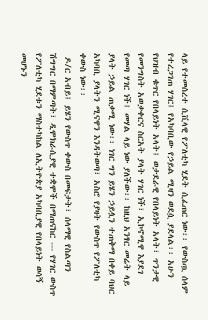ላይ የተመሰረተ ሲቪላዊ የፖለቲካ ሂደት ሲፈጠር ነው፡፡ የውስጧ ሰላም የተረጋገጠ ሃገር፤ የአካባቢው የኃይል ሚዛን ወደሷ ያደላል፡፡ አሁን የህዝብ ቁጥር የበላይነት አላት፤ ወታደራዊ የበላይነት አላት፣ ጥንታዊ የመንግስት አወቃቀርና ስርአት ያላት ሃገር ነች፣ ኢኮኖሚዋ እያደገ የመጣ ሃገር ነች፤ መሃል ላይ ነው ያለችው፡፡ ከዚህ አንፃር መሬት ላይ ያላት ኃይል ጠቃሚ ነው፡፡ ነገር ግን ይሄን ኃይሏን ተጠቅማ በቀይ ባህር አካባቢ ያላትን ሚናዋን እንዳትወጣ፣ አስሮ የያዛት የውስጥ የፖለቲካ ቀውስ ነው፡፡
 ዶ/ር አብይ፤ ይሄን የውስጥ ቀውስ በመፍታት፣ ሰላማዊ የስልጣን ሽግግር በማምጣት፣ ዲሞክራሲያዊ ተቋሞች በማጠናከር --- የሃገር ውስጥ የፖለቲካ ሂደቱን ማስተካከል ለኢትዮጵያ አካባቢያዊ የበላይነት ወሳኝ መሆኑን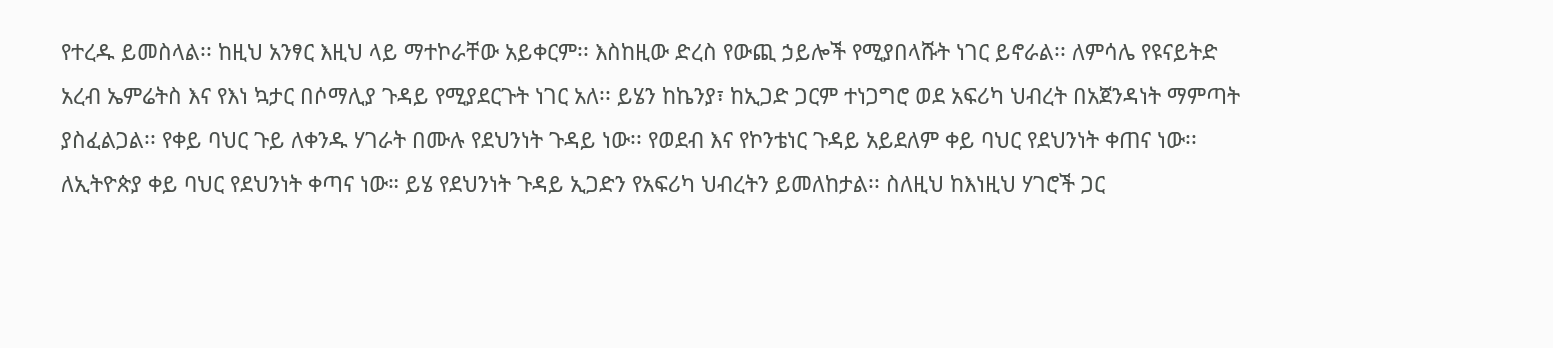የተረዱ ይመስላል፡፡ ከዚህ አንፃር እዚህ ላይ ማተኮራቸው አይቀርም፡፡ እስከዚው ድረስ የውጪ ኃይሎች የሚያበላሹት ነገር ይኖራል፡፡ ለምሳሌ የዩናይትድ አረብ ኤምሬትስ እና የእነ ኳታር በሶማሊያ ጉዳይ የሚያደርጉት ነገር አለ፡፡ ይሄን ከኬንያ፣ ከኢጋድ ጋርም ተነጋግሮ ወደ አፍሪካ ህብረት በአጀንዳነት ማምጣት ያስፈልጋል፡፡ የቀይ ባህር ጉይ ለቀንዱ ሃገራት በሙሉ የደህንነት ጉዳይ ነው፡፡ የወደብ እና የኮንቴነር ጉዳይ አይደለም ቀይ ባህር የደህንነት ቀጠና ነው፡፡ ለኢትዮጵያ ቀይ ባህር የደህንነት ቀጣና ነው። ይሄ የደህንነት ጉዳይ ኢጋድን የአፍሪካ ህብረትን ይመለከታል፡፡ ስለዚህ ከእነዚህ ሃገሮች ጋር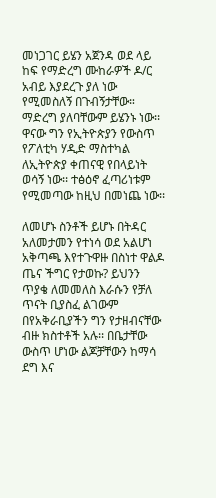መነጋገር ይሄን አጀንዳ ወደ ላይ ከፍ የማድረግ ሙከራዎች ዶ/ር አብይ እያደረጉ ያለ ነው የሚመስለኝ በጉብኝታቸው። ማድረግ ያለባቸውም ይሄንኑ ነው፡፡ ዋናው ግን የኢትዮጵያን የውስጥ የፖለቲካ ሃዲድ ማስተካል ለኢትዮጵያ ቀጠናዊ የበላይነት ወሳኝ ነው፡፡ ተፅዕኖ ፈጣሪነቱም የሚመጣው ከዚህ በመነጨ ነው፡፡

ለመሆኑ ስንቶች ይሆኑ በትዳር አለመታመን የተነሳ ወደ አልሆነ አቅጣጫ እየተጉዋዙ በስነተ ዋልዶ ጤና ችግር የታወኩ? ይህንን ጥያቄ ለመመለስ እራሱን የቻለ ጥናት ቢያስፈ ልገውም በየአቅራቢያችን ግን የታዘብናቸው ብዙ ክስተቶች አሉ፡፡ በቤታቸው ውስጥ ሆነው ልጆቻቸውን ከማሳ ደግ እና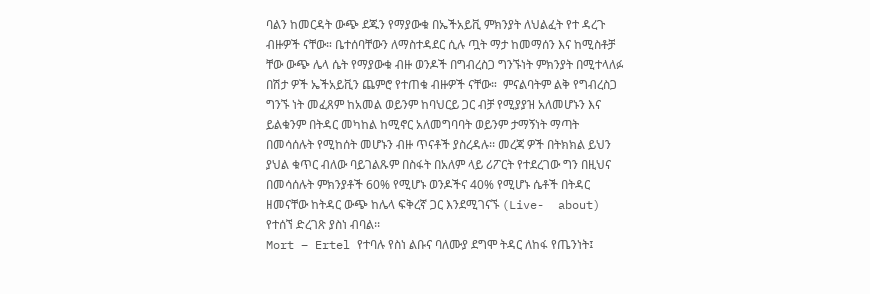ባልን ከመርዳት ውጭ ደጁን የማያውቁ በኤችአይቪ ምክንያት ለህልፈት የተ ዳረጉ ብዙዎች ናቸው። ቤተሰባቸውን ለማስተዳደር ሲሉ ጧት ማታ ከመማሰን እና ከሚስቶቻ ቸው ውጭ ሌላ ሴት የማያውቁ ብዙ ወንዶች በግብረስጋ ግንኙነት ምክንያት በሚተላለፉ በሽታ ዎች ኤችአይቪን ጨምሮ የተጠቁ ብዙዎች ናቸው።  ምናልባትም ልቅ የግብረስጋ ግንኙ ነት መፈጸም ከአመል ወይንም ከባህርይ ጋር ብቻ የሚያያዝ አለመሆኑን እና ይልቁንም በትዳር መካከል ከሚኖር አለመግባባት ወይንም ታማኝነት ማጣት በመሳሰሉት የሚከሰት መሆኑን ብዙ ጥናቶች ያስረዳሉ፡፡ መረጃ ዎች በትክክል ይህን ያህል ቁጥር ብለው ባይገልጹም በስፋት በአለም ላይ ሪፖርት የተደረገው ግን በዚህና በመሳሰሉት ምክንያቶች 60% የሚሆኑ ወንዶችና 40% የሚሆኑ ሴቶች በትዳር ዘመናቸው ከትዳር ውጭ ከሌላ ፍቅረኛ ጋር እንደሚገናኙ (Live-  about) የተሰኘ ድረገጽ ያስነ ብባል፡፡
Mort – Ertel የተባሉ የስነ ልቡና ባለሙያ ደግሞ ትዳር ለከፋ የጤንነት፤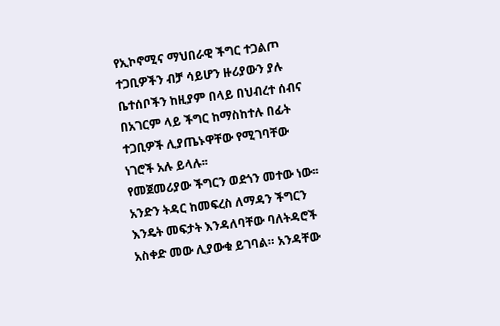የኢኮኖሚና ማህበራዊ ችግር ተጋልጦ ተጋቢዎችን ብቻ ሳይሆን ዙሪያውን ያሉ ቤተሰቦችን ከዚያም በላይ በህብረተ ሰብና በአገርም ላይ ችግር ከማስከተሉ በፊት ተጋቢዎች ሊያጤኑዋቸው የሚገባቸው ነገሮች አሉ ይላሉ፡፡
የመጀመሪያው ችግርን ወደጎን መተው ነው፡፡
አንድን ትዳር ከመፍረስ ለማዳን ችግርን እንዴት መፍታት እንዳለባቸው ባለትዳሮች አስቀድ መው ሊያውቁ ይገባል። አንዳቸው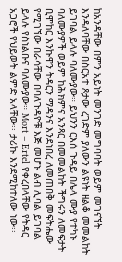ከአንዳቸው በምን አይነት መንገድ መግባባት ወይም መገናኘት እንዳለባቸው በስርአተ ጾታው ረገድም ያለውን ልዩነት ዘልቆ መመልከት ይገባል ይላሉ ባለሙያው። ይህንን ርእሰ ጉዳይ በሌላ ሙያ የተካኑ ባለሙያዎች ወይም ከሕክምና አንጻር በመመልከት ችግሩን ለመፍታት ቢሞከር እንኩዋን ትዳርን ማዳንና እንደነበረ ለመጠበቅ መፍትሔው የሚገኘው በራሳቸው በባለጉዳዮቹ እጅ መሆኑ ልብ ሊባል ይገባል ይላሉ የስነልቡና ባለሙያው። Mort – Ertel የቀረበላቸው የትዳር አጋሮች የህይወት ልምድ አላቸው፡፡ ታሪኩ እንደሚከተለው ነው፡፡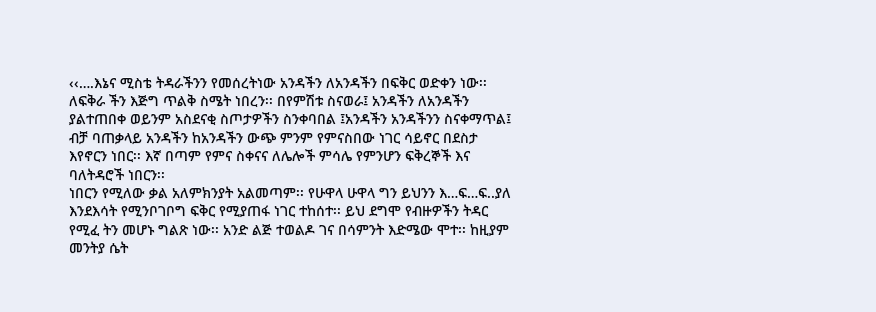‹‹….እኔና ሚስቴ ትዳራችንን የመሰረትነው አንዳችን ለአንዳችን በፍቅር ወድቀን ነው፡፡ ለፍቅራ ችን እጅግ ጥልቅ ስሜት ነበረን፡፡ በየምሽቱ ስናወራ፤ አንዳችን ለአንዳችን ያልተጠበቀ ወይንም አስደናቂ ስጦታዎችን ስንቀባበል ፤አንዳችን አንዳችንን ስናቀማጥል፤ ብቻ ባጠቃላይ አንዳችን ከአንዳችን ውጭ ምንም የምናስበው ነገር ሳይኖር በደስታ እየኖርን ነበር፡፡ እኛ በጣም የምና ስቀናና ለሌሎች ምሳሌ የምንሆን ፍቅረኞች እና ባለትዳሮች ነበርን፡፡
ነበርን የሚለው ቃል አለምክንያት አልመጣም፡፡ የሁዋላ ሁዋላ ግን ይህንን እ…ፍ…ፍ..ያለ እንደእሳት የሚንቦገቦግ ፍቅር የሚያጠፋ ነገር ተከሰተ፡፡ ይህ ደግሞ የብዙዎችን ትዳር የሚፈ ትን መሆኑ ግልጽ ነው፡፡ አንድ ልጅ ተወልዶ ገና በሳምንት እድሜው ሞተ፡፡ ከዚያም መንትያ ሴት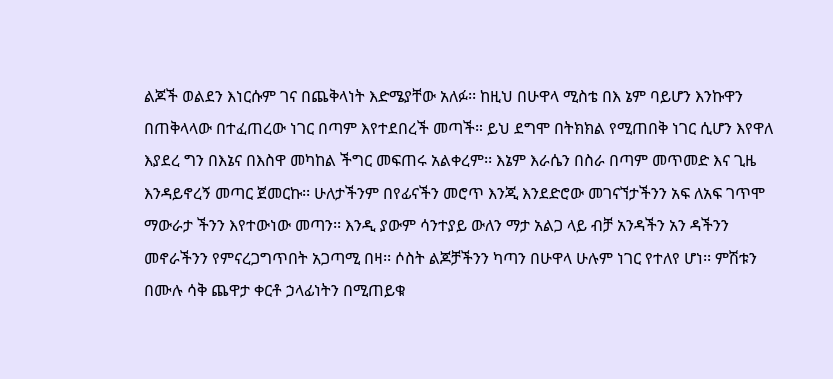ልጆች ወልደን እነርሱም ገና በጨቅላነት እድሜያቸው አለፉ፡፡ ከዚህ በሁዋላ ሚስቴ በእ ኔም ባይሆን እንኩዋን በጠቅላላው በተፈጠረው ነገር በጣም እየተደበረች መጣች። ይህ ደግሞ በትክክል የሚጠበቅ ነገር ሲሆን እየዋለ እያደረ ግን በእኔና በእስዋ መካከል ችግር መፍጠሩ አልቀረም፡፡ እኔም እራሴን በስራ በጣም መጥመድ እና ጊዜ እንዳይኖረኝ መጣር ጀመርኩ፡፡ ሁለታችንም በየፊናችን መሮጥ እንጂ እንደድሮው መገናኘታችንን አፍ ለአፍ ገጥሞ ማውራታ ችንን እየተውነው መጣን፡፡ እንዲ ያውም ሳንተያይ ውለን ማታ አልጋ ላይ ብቻ አንዳችን አን ዳችንን መኖራችንን የምናረጋግጥበት አጋጣሚ በዛ፡፡ ሶስት ልጆቻችንን ካጣን በሁዋላ ሁሉም ነገር የተለየ ሆነ፡፡ ምሽቱን በሙሉ ሳቅ ጨዋታ ቀርቶ ኃላፊነትን በሚጠይቁ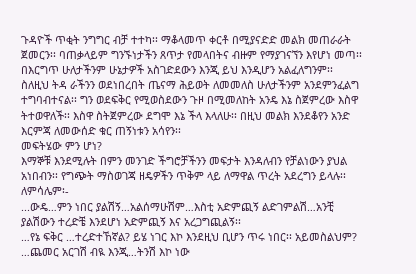ጉዳዮች ጥቂት ንግግር ብቻ ተተካ፡፡ ማቆላመጥ ቀርቶ በሚያናድድ መልክ መጠራራት ጀመርን፡፡ ባጠቃላይም ግንኙነታችን ጸጥታ የመላበትና ብዙም የማያገናኘን እየሆነ መጣ፡፡
በእርግጥ ሁለታችንም ሁኔታዎች አስገድደውን እንጂ ይህ እንዲሆን አልፈለግንም፡፡ ስለዚህ ትዳ ራችንን ወደነበረበት ጤናማ ሕይወት ለመመለስ ሁለታችንም አንደምንፈልግ ተግባብተናል፡፡ ግን ወደፍቅር የሚወስደውን ጉዞ በሚመለከት አንዴ እኔ ስጀምረው እስዋ ትተወዋለች፡፡ እስዋ ስትጀምረው ደግሞ እኔ ችላ እላለሁ፡፡ በዚህ መልክ እንደቆየን አንድ እርምጃ ለመውሰድ ቁር ጠኝነቱን አሳየን፡፡
መፍትሄው ምን ሆነ?
እማኞቹ እንደሚሉት በምን መንገድ ችግሮቻችንን መፍታት እንዳለብን የቻልነውን ያህል አነበብን፡፡ የግጭት ማስወገጃ ዘዴዎችን ጥቅም ላይ ለማዋል ጥረት አደረግን ይላሉ፡፡ ለምሳሌም፡-
...ውዴ…ምን ነበር ያልሽኝ…አልሰማሁሽም…እስቲ አድምጪኝ ልድገምልሽ…አንቺ ያልሽውን ተረድቼ እንደሆነ አድምጪኝ እና አረጋግጪልኝ፡፡
…የኔ ፍቅር …ተረድተኸኛል? ይሄ ነገር እኮ እንደዚህ ቢሆን ጥሩ ነበር፡፡ አይመስልህም?
…ጨመር አርገሽ ብዪ እንጂ…ትንሽ እኮ ነው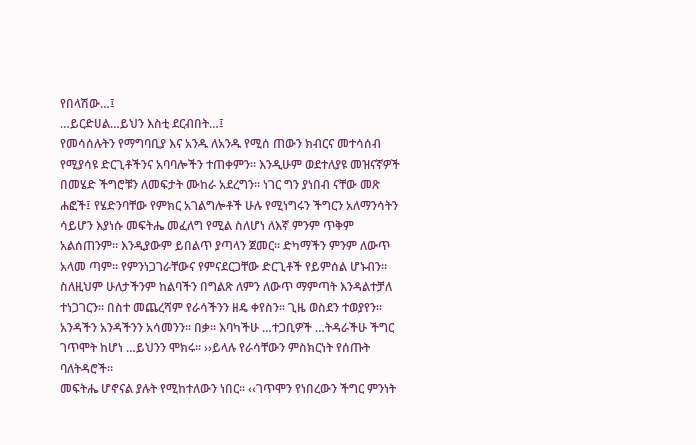የበላሽው…፤
…ይርድሀል…ይህን እስቲ ደርብበት…፤
የመሳሰሉትን የማግባቢያ እና አንዱ ለአንዱ የሚሰ ጠውን ክብርና መተሳሰብ የሚያሳዩ ድርጊቶችንና አባባሎችን ተጠቀምን፡፡ እንዲሁም ወደተለያዩ መዝናኛዎች በመሄድ ችግሮቹን ለመፍታት ሙከራ አደረግን፡፡ ነገር ግን ያነበብ ናቸው መጽ ሐፎች፤ የሄድንባቸው የምክር አገልግሎቶች ሁሉ የሚነግሩን ችግርን አለማንሳትን ሳይሆን እያነሱ መፍትሔ መፈለግ የሚል ስለሆነ ለእኛ ምንም ጥቅም አልሰጠንም። እንዲያውም ይበልጥ ያጣላን ጀመር፡፡ ድካማችን ምንም ለውጥ አላመ ጣም፡፡ የምንነጋገራቸውና የምናደርጋቸው ድርጊቶች የይምሰል ሆኑብን፡፡ ስለዚህም ሁለታችንም ከልባችን በግልጽ ለምን ለውጥ ማምጣት እንዳልተቻለ ተነጋገርን፡፡ በስተ መጨረሻም የራሳችንን ዘዴ ቀየስን፡፡ ጊዜ ወስደን ተወያየን፡፡ አንዳችን አንዳችንን አሳመንን፡፡ በቃ፡፡ እባካችሁ …ተጋቢዎች …ትዳራችሁ ችግር ገጥሞት ከሆነ …ይህንን ሞክሩ፡፡ ››ይላሉ የራሳቸውን ምስክርነት የሰጡት ባለትዳሮች፡፡
መፍትሔ ሆኖናል ያሉት የሚከተለውን ነበር፡፡ ‹‹ገጥሞን የነበረውን ችግር ምንነት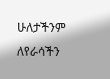ሁለታችንም ለየራሳችን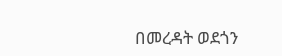በመረዳት ወደጎን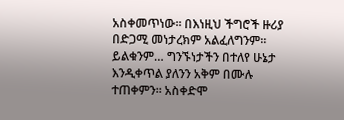አስቀመጥነው፡፡ በእነዚህ ችግሮች ዙሪያ በድጋሚ መነታረክም አልፈለግንም፡፡ ይልቁንም… ግንኙነታችን በተለየ ሁኔታ እንዲቀጥል ያለንን አቅም በሙሉ ተጠቀምን። አስቀድሞ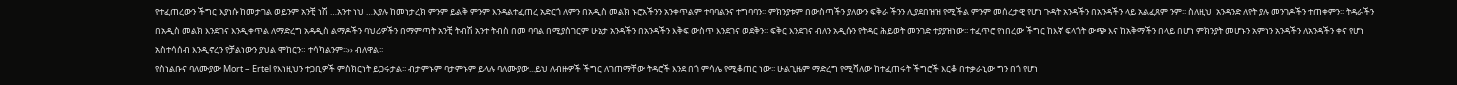የተፈጠረውን ችግር እያነሱ ከመታገል ወይንም አንቺ ነሽ …አንተ ነህ …እያሉ ከመነታረክ ምንም ይልቅ ምንም እንዳልተፈጠረ አድርጎ ለምን በአዲስ መልክ ኑሮአችንን አንቀጥልም ተባባልንና ተግባባን፡፡ ምክንያቱም በውስጣችን ያለውን ፍቅራ ችንን ሊያደበዝዝ የሚችል ምንም መሰረታዊ የሆነ ጉዳት አንዳችን በአንዳችን ላይ አልፈጸም ንም፡፡ ስለዚህ  አንዳንድ ለየት ያሉ መንገዶችን ተጠቀምን፡፡ ትዳራችን በአዲስ መልክ እንደገና እንዲቀጥል ለማድረግ አዳዲስ ልማዶችን ባህሪዎችን በማምጣት አንቺ ትብሽ አንተ ትብስ በመ ባባል በሚያስገርም ሁኔታ አንዳችን በአንዳችን እቅፍ ውስጥ እንደገና ወደቅን፡፡ ፍቅር እንደገና ብለን አዲሱን የትዳር ሕይወት መንገድ ተያያዝነው፡፡ ተፈጥሮ የነበረው ችግር ከእኛ ፍላጎት ውጭ እና ከአቅማችን በላይ በሆነ ምክንያት መሆኑን አምነን አንዳችን ለአንዳችን ቀና የሆነ አስተሳሰብ እንዲኖረን የቻልነውን ያህል ሞከርን። ተሳካልንም፡፡›› ብለዋል፡፡
የስነልቡና ባለሙያው Mort – Ertel የእነዚህን ተጋቢዎች ምስክርነት ይጋሩታል፡፡ ብታምኑም ባታምኑም ይላሉ ባለሙያው...ይህ ለብዙዎች ችግር ለገጠማቸው ትዳሮች እንደ በጎ ምሳሌ የሚቆጠር ነው፡፡ ሁልጊዜም ማድረግ የሚሻለው ከተፈጠሩት ችግሮች እርቆ በተቃራኒው ግን በጎ የሆነ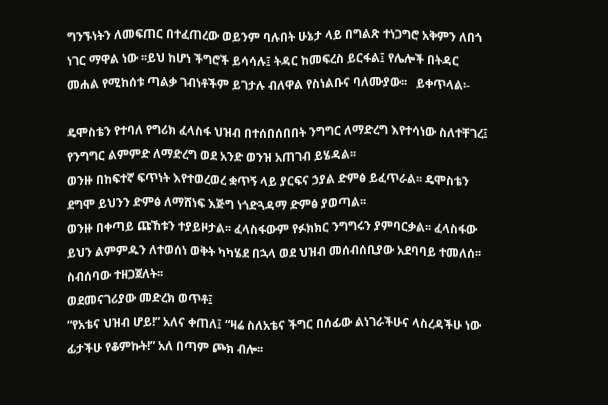ግንኙነትን ለመፍጠር በተፈጠረው ወይንም ባሉበት ሁኔታ ላይ በግልጽ ተነጋግሮ አቅምን ለበጎ ነገር ማዋል ነው ፡፡ይህ ከሆነ ችግሮች ይሳሳሉ፤ ትዳር ከመፍረስ ይርፋል፤ የሌሎች በትዳር መሐል የሚከሰቱ ጣልቃ ገብነቶችም ይገታሉ ብለዋል የስነልቡና ባለሙያው፡፡   ይቀጥላል፡-

ዴሞስቴን የተባለ የግሪክ ፈላስፋ ህዝብ በተሰበሰበበት ንግግር ለማድረግ እየተሳነው ስለተቸገረ፤ የንግግር ልምምድ ለማድረግ ወደ አንድ ወንዝ አጠገብ ይሄዳል፡፡
ወንዙ በከፍተኛ ፍጥነት እየተወረወረ ቋጥኝ ላይ ያርፍና ኃያል ድምፅ ይፈጥራል፡፡ ዴሞስቴን ደግሞ ይህንን ድምፅ ለማሸነፍ እጅግ ነጎድጓዳማ ድምፅ ያወጣል፡፡
ወንዙ በቀጣይ ጩኸቱን ተያይዞታል፡፡ ፈላስፋውም የፉክክር ንግግሩን ያምባርቃል፡፡ ፈላስፋው ይህን ልምምዱን ለተወሰነ ወቅት ካካሄደ በኋላ ወደ ህዝብ መሰብሰቢያው አደባባይ ተመለሰ፡፡ ስብሰባው ተዘጋጀለት፡፡
ወደመናገሪያው መድረክ ወጥቶ፤
“የአቴና ህዝብ ሆይ!” አለና ቀጠለ፤ “ዛሬ ስለአቴና ችግር በሰፊው ልነገራችሁና ላስረዳችሁ ነው ፊታችሁ የቆምኩት!” አለ በጣም ጮክ ብሎ፡፡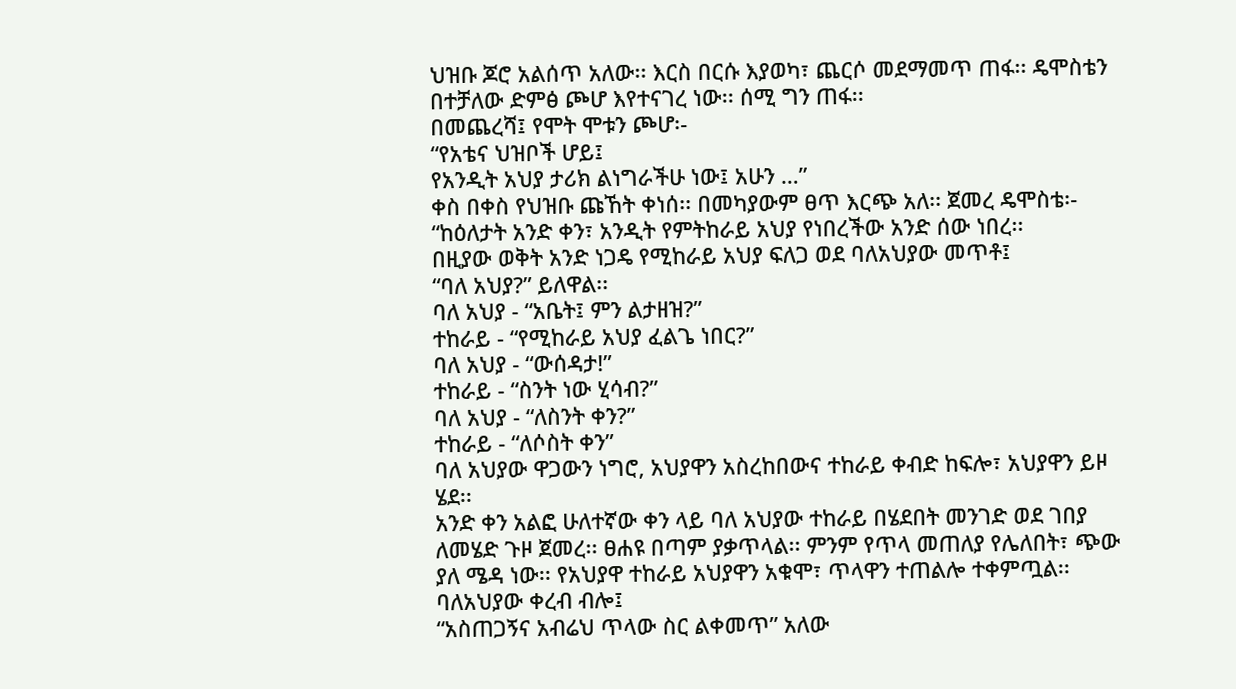ህዝቡ ጆሮ አልሰጥ አለው፡፡ እርስ በርሱ እያወካ፣ ጨርሶ መደማመጥ ጠፋ፡፡ ዴሞስቴን በተቻለው ድምፅ ጮሆ እየተናገረ ነው፡፡ ሰሚ ግን ጠፋ፡፡
በመጨረሻ፤ የሞት ሞቱን ጮሆ፡-
“የአቴና ህዝቦች ሆይ፤
የአንዲት አህያ ታሪክ ልነግራችሁ ነው፤ አሁን …”
ቀስ በቀስ የህዝቡ ጩኸት ቀነሰ፡፡ በመካያውም ፀጥ እርጭ አለ፡፡ ጀመረ ዴሞስቴ፡-
“ከዕለታት አንድ ቀን፣ አንዲት የምትከራይ አህያ የነበረችው አንድ ሰው ነበረ፡፡
በዚያው ወቅት አንድ ነጋዴ የሚከራይ አህያ ፍለጋ ወደ ባለአህያው መጥቶ፤
“ባለ አህያ?” ይለዋል፡፡
ባለ አህያ - “አቤት፤ ምን ልታዘዝ?”
ተከራይ - “የሚከራይ አህያ ፈልጌ ነበር?”
ባለ አህያ - “ውሰዳታ!”
ተከራይ - “ስንት ነው ሂሳብ?”
ባለ አህያ - “ለስንት ቀን?”
ተከራይ - “ለሶስት ቀን”
ባለ አህያው ዋጋውን ነግሮ, አህያዋን አስረከበውና ተከራይ ቀብድ ከፍሎ፣ አህያዋን ይዞ ሄደ፡፡
አንድ ቀን አልፎ ሁለተኛው ቀን ላይ ባለ አህያው ተከራይ በሄደበት መንገድ ወደ ገበያ ለመሄድ ጉዞ ጀመረ፡፡ ፀሐዩ በጣም ያቃጥላል፡፡ ምንም የጥላ መጠለያ የሌለበት፣ ጭው ያለ ሜዳ ነው፡፡ የአህያዋ ተከራይ አህያዋን አቁሞ፣ ጥላዋን ተጠልሎ ተቀምጧል፡፡
ባለአህያው ቀረብ ብሎ፤
“አስጠጋኝና አብሬህ ጥላው ስር ልቀመጥ” አለው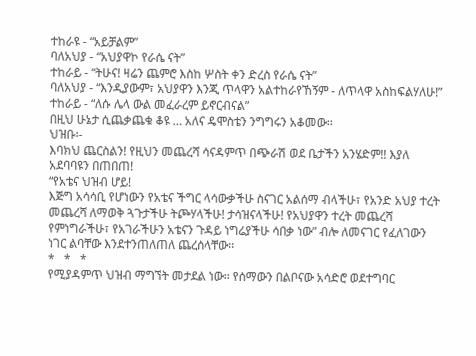ተከራዩ - “አይቻልም”
ባለአህያ - “አህያዋኮ የራሴ ናት”
ተከራይ - “ትሁና! ዛሬን ጨምሮ እስከ ሦስት ቀን ድረስ የራሴ ናት”
ባለአህያ - “እንዲያውም፣ አህያዋን እንጂ ጥላዋን አልተከራየኸኝም - ለጥላዋ አስከፍልሃለሁ!”
ተከራይ - “ለሱ ሌላ ውል መፈራረም ይኖርብናል”
በዚህ ሁኔታ ሲጨቃጨቁ ቆዩ … አለና ዴሞስቴን ንግግሩን አቆመው፡፡
ህዝቡ፡-
እባክህ ጨርስልን! የዚህን መጨረሻ ሳናዳምጥ በጭራሽ ወደ ቤታችን አንሄድም!! እያለ አደባባዩን በጠበጠ!
“የአቴና ህዝብ ሆይ!
እጅግ አሳሳቢ የሆነውን የአቴና ችግር ላሳውቃችሁ ስናገር አልሰማ ብላችሁ፣ የአንድ አህያ ተረት መጨረሻ ለማወቅ ጓጉታችሁ ትጮሃላችሁ! ታሳዝናላችሁ! የአህያዋን ተረት መጨረሻ የምነግራችሁ፣ የአገራችሁን አቴናን ጉዳይ ነግሬያችሁ ሳበቃ ነው” ብሎ ለመናገር የፈለገውን ነገር ልባቸው እንደተንጠለጠለ ጨረሰላቸው፡፡
*   *   *
የሚያዳምጥ ህዝብ ማግኘት መታደል ነው፡፡ የሰማውን በልቦናው አሳድሮ ወደተግባር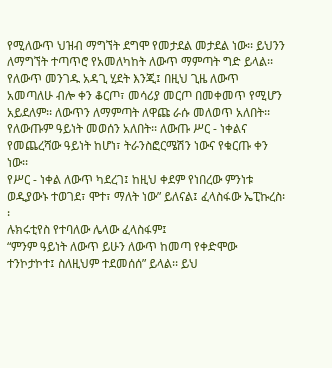የሚለውጥ ህዝብ ማግኘት ደግሞ የመታደል መታደል ነው፡፡ ይህንን ለማግኘት ተጣጥሮ የአመለካከት ለውጥ ማምጣት ግድ ይላል፡፡ የለውጥ መንገዱ አዳጊ ሂደት እንጂ፤ በዚህ ጊዜ ለውጥ አመጣለሁ ብሎ ቀን ቆርጦ፣ መሳሪያ መርጦ በመቀመጥ የሚሆን አይደለም፡፡ ለውጥን ለማምጣት ለዋጩ ራሱ መለወጥ አለበት፡፡ የለውጡም ዓይነት መወሰን አለበት፡፡ ለውጡ ሥር - ነቀልና የመጨረሻው ዓይነት ከሆነ፣ ትራንስፎርሜሽን ነውና የቁርጡ ቀን ነው፡፡
የሥር - ነቀል ለውጥ ካደረገ፤ ከዚህ ቀደም የነበረው ምንነቱ ወዲያውኑ ተወገደ፣ ሞተ፣ ማለት ነው” ይለናል፤ ፈላስፋው ኤፒኩረስ፡፡
ሉክሩቲየስ የተባለው ሌላው ፈላስፋም፤
“ምንም ዓይነት ለውጥ ይሁን ለውጥ ከመጣ የቀድሞው ተንኮታኮተ፤ ስለዚህም ተደመሰሰ” ይላል፡፡ ይህ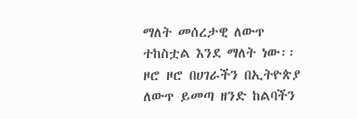ማለት መሰረታዊ ለውጥ ተከስቷል እንደ ማለት ነው፡፡
ዞሮ ዞሮ በሀገራችን በኢትዮጵያ ለውጥ ይመጣ ዘንድ ከልባችን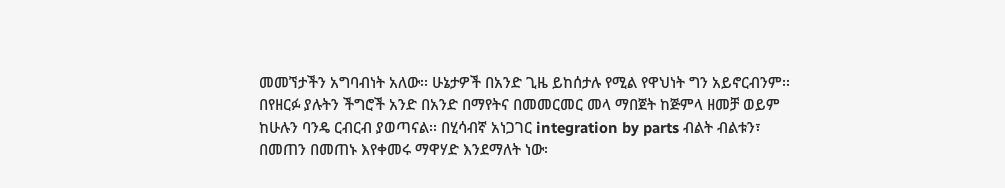መመኘታችን አግባብነት አለው፡፡ ሁኔታዎች በአንድ ጊዜ ይከሰታሉ የሚል የዋህነት ግን አይኖርብንም፡፡ በየዘርፉ ያሉትን ችግሮች አንድ በአንድ በማየትና በመመርመር መላ ማበጀት ከጅምላ ዘመቻ ወይም ከሁሉን ባንዴ ርብርብ ያወጣናል፡፡ በሂሳብኛ አነጋገር integration by parts ብልት ብልቱን፣ በመጠን በመጠኑ እየቀመሩ ማዋሃድ እንደማለት ነው፡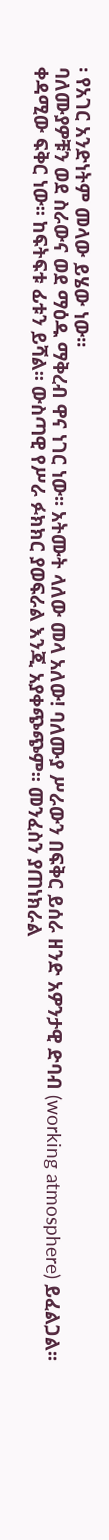፡ የአገር አንድነትም መላው ይሄው ነው፡፡
ባለሙያዎቹን ወደ ስራውና ወደ ማዕዱ ማቅረብ ዋና ነገር ነው፡፡ አትሙት ላለው መላ አለው! ባለሙያ ሥራውን በፍቅር ይሰራ ዘንድ አዎንታዊ ድባብ (working atmosphere) ይፈልጋል፡፡ ቀዳሚው ፍቅር ነው፡፡ ከፍትፍቱ ፊቱን ይሻል፡፡ ውስጣዊ የሥራ ፉክክር ያወፍራል እንጂ አያቀጭጭም፡፡ መንፈስን ያጠነክራል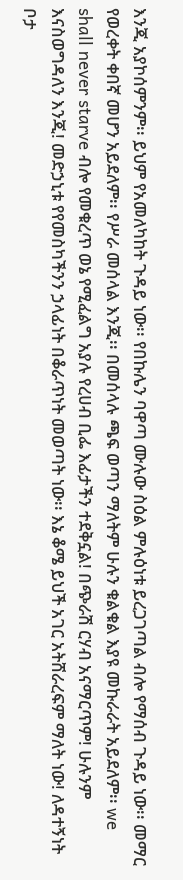እንጂ አያኮሰምንም፡፡ ይህም የአመለካከት ጉዳይ ነው፡፡ የበኩሌን ባዋጣ ሙሉው ስዕል ምሉዕነቱ ይረጋገጣል ብሎ የማሰብ ጉዳይ ነው፡፡ መማር የወረቀት ቀበኛ መሆን አይደለም፡፡ የሥራ መሰላል እንጂ፡፡ በመሰላሉ ጫፍ ወጣን ማለትም ሁሉን ቁልቁል እያዩ መኩራራት አይደለም፡፡ we shall never starve ብሎ የመቁረጥ ወኔ የሚፈልግ አያሉ የረሀብ ቢፌ እፊታችን ተደቅኗል! በጭራሽ ርሃብ አናማርጥም! ሁሉንም እናስወግዳለን እንጂ! መድኃኒቱ የየመስካችንን ኃላፊነት በቆራጥነት መወጣት ነው፡፡ እኔ ቆሜ ይህች አገር አትሸራረፍም ማለት ነው! ለዳተኝነት ቦታ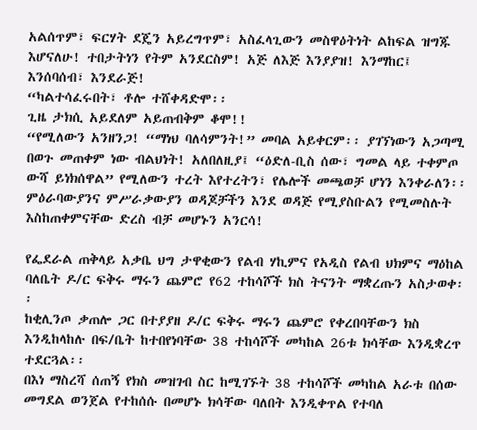አልሰጥም፣ ፍርሃት ደጄን አይረግጥም፣ አስፈላጊውን መስዋዕትነት ልከፍል ዝግጁ እሆናለሁ! ተበታትነን የትም አንደርስም! አጅ ለእጅ እንያያዝ! እንማከር፤ እንሰባሰብ፣ እንደራጅ!
“ካልተሳፈሩበት፣ ቶሎ ተሸቀዳድሞ፡፡
ጊዜ ታክሲ አይደለም አይጠብቅም ቆሞ!!
“የሚለውን አንዘንጋ! “ማነህ ባለሳምንት!” መባል አይቀርም፡፡ ያገኘነውን አጋጣሚ በወጉ መጠቀም ነው ብልህነት! አለበለዚያ፤ “ዕድለ-ቢስ ሰው፣ ግመል ላይ ተቀምጦ ውሻ ይነክሰዋል” የሚለውን ተረት እየተረትን፣ የሌሎች መጫወቻ ሆነን እንቀራለን፡፡ ምዕራባውያንና ምሥራቃውያን ወዳጆቻችን እንደ ወዳጅ የሚያስቡልን የሚመስሉት እስከጠቀምናቸው ድረስ ብቻ መሆኑን አንርሳ!

የፌደራል ጠቅላይ አቃቤ ህግ ታዋቂውን የልብ ሃኪምና የአዲስ የልብ ህክምና ማዕከል ባለቤት ዶ/ር ፍቅሩ ማሩን ጨምሮ የ62 ተከሳሾች ክስ ትናንት ማቋረጡን አስታወቀ፡፡
ከቂሊንጦ ቃጠሎ ጋር በተያያዘ ዶ/ር ፍቅሩ ማሩን ጨምሮ የቀረበባቸውን ክስ እንዲከላከሉ በፍ/ቤት ከተበየነባቸው 38 ተከሳሾች መካከል 26ቱ ክሳቸው እንዲቋረጥ ተደርጓል፡፡
በእነ ማስረሻ ሰጠኝ የክስ መዝገብ ስር ከሚገኙት 38 ተከሳሾች መካከል አራቱ በሰው መግደል ወንጀል የተከሰሱ በመሆኑ ክሳቸው ባለበት እንዲቀጥል የተባለ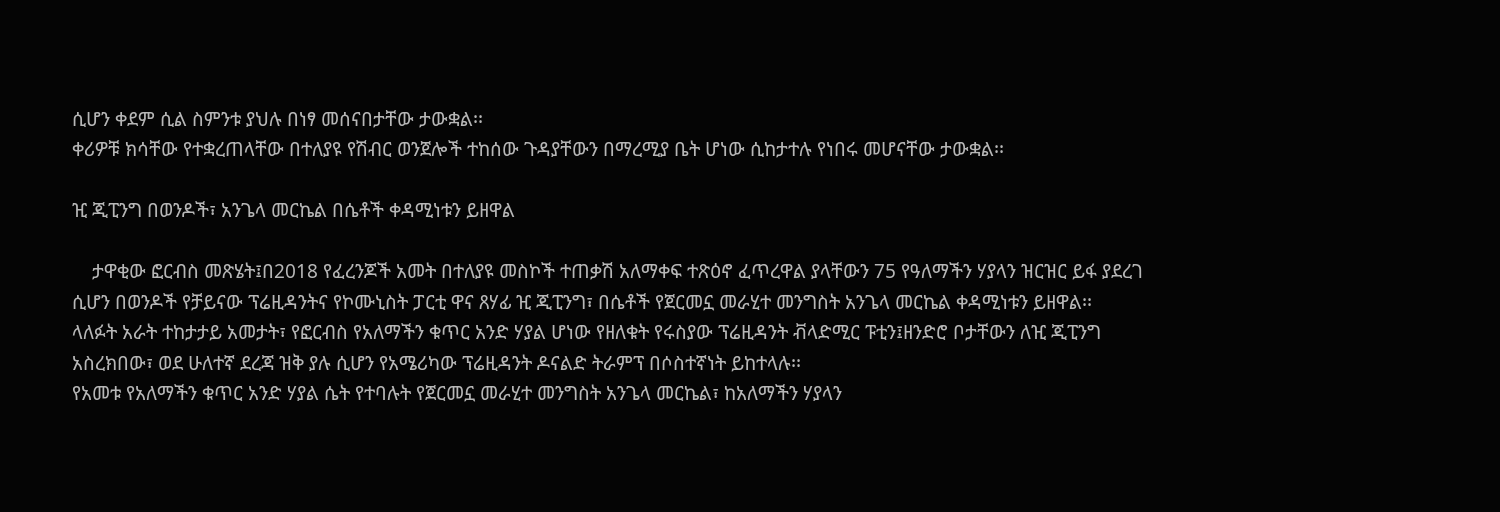ሲሆን ቀደም ሲል ስምንቱ ያህሉ በነፃ መሰናበታቸው ታውቋል፡፡
ቀሪዎቹ ክሳቸው የተቋረጠላቸው በተለያዩ የሽብር ወንጀሎች ተከሰው ጉዳያቸውን በማረሚያ ቤት ሆነው ሲከታተሉ የነበሩ መሆናቸው ታውቋል፡፡

ዢ ጂፒንግ በወንዶች፣ አንጌላ መርኬል በሴቶች ቀዳሚነቱን ይዘዋል

    ታዋቂው ፎርብስ መጽሄት፤በ2018 የፈረንጆች አመት በተለያዩ መስኮች ተጠቃሽ አለማቀፍ ተጽዕኖ ፈጥረዋል ያላቸውን 75 የዓለማችን ሃያላን ዝርዝር ይፋ ያደረገ ሲሆን በወንዶች የቻይናው ፕሬዚዳንትና የኮሙኒስት ፓርቲ ዋና ጸሃፊ ዢ ጂፒንግ፣ በሴቶች የጀርመኗ መራሂተ መንግስት አንጌላ መርኬል ቀዳሚነቱን ይዘዋል፡፡
ላለፉት አራት ተከታታይ አመታት፣ የፎርብስ የአለማችን ቁጥር አንድ ሃያል ሆነው የዘለቁት የሩስያው ፕሬዚዳንት ቭላድሚር ፑቲን፤ዘንድሮ ቦታቸውን ለዢ ጂፒንግ አስረክበው፣ ወደ ሁለተኛ ደረጃ ዝቅ ያሉ ሲሆን የአሜሪካው ፕሬዚዳንት ዶናልድ ትራምፕ በሶስተኛነት ይከተላሉ፡፡
የአመቱ የአለማችን ቁጥር አንድ ሃያል ሴት የተባሉት የጀርመኗ መራሂተ መንግስት አንጌላ መርኬል፣ ከአለማችን ሃያላን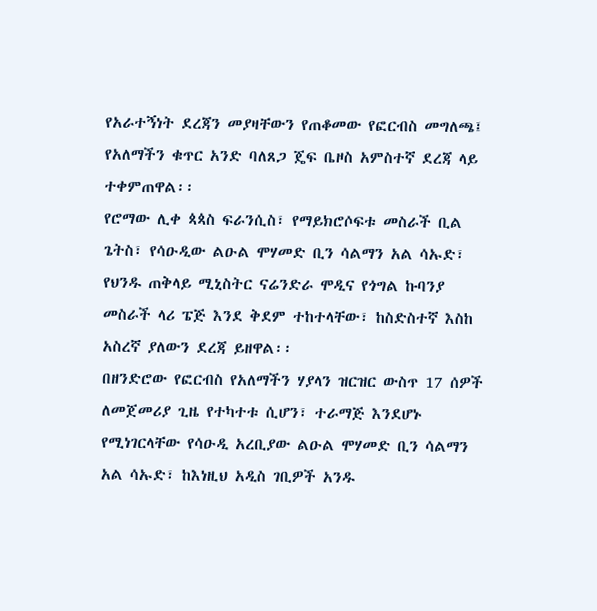የአራተኝነት ደረጃን መያዛቸውን የጠቆመው የፎርብስ መግለጫ፤ የአለማችን ቁጥር አንድ ባለጸጋ ጄፍ ቤዞስ አምስተኛ ደረጃ ላይ ተቀምጠዋል፡፡
የሮማው ሊቀ ጳጳስ ፍራንሲስ፣ የማይክሮሶፍቱ መስራች ቢል ጌትስ፣ የሳዑዲው ልዑል ሞሃመድ ቢን ሳልማን አል ሳኡድ፣ የህንዱ ጠቅላይ ሚኒስትር ናሬንድራ ሞዲና የጎግል ኩባንያ መስራች ላሪ ፔጅ እንደ ቅደም ተከተላቸው፣ ከስድስተኛ እስከ አስረኛ ያለውን ደረጃ ይዘዋል፡፡
በዘንድሮው የፎርብስ የአለማችን ሃያላን ዝርዝር ውስጥ 17 ሰዎች ለመጀመሪያ ጊዜ የተካተቱ ሲሆን፣ ተራማጅ እንደሆኑ የሚነገርላቸው የሳዑዲ አረቢያው ልዑል ሞሃመድ ቢን ሳልማን አል ሳኡድ፣ ከእነዚህ አዲስ ገቢዎች አንዱ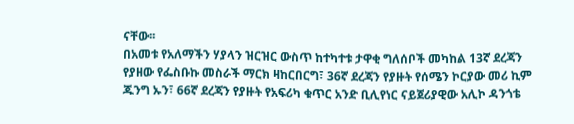ናቸው፡፡
በአመቱ የአለማችን ሃያላን ዝርዝር ውስጥ ከተካተቱ ታዋቂ ግለሰቦች መካከል 13ኛ ደረጃን የያዘው የፌስቡኩ መስራች ማርክ ዛከርበርግ፣ 36ኛ ደረጃን የያዙት የሰሜን ኮርያው መሪ ኪም ጁንግ ኡን፣ 66ኛ ደረጃን የያዙት የአፍሪካ ቁጥር አንድ ቢሊየነር ናይጀሪያዊው አሊኮ ዳንጎቴ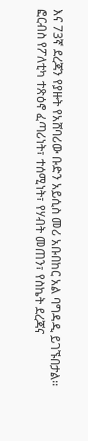እና 73ኛ ደረጃን የያዙት የአሸባሪው ቡድን አይሲስ መሪ አቡበከር አል ባግዳዲ ይገኙበታል፡፡
ፎርብስ የፖለቲካ ተጽዕኖ ፈጣሪነት፣ ተሰሚነት፣ የሃብት መጠን፣ የስኬት ደረጃና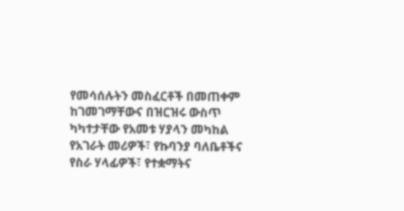የመሳሰሉትን መስፈርቶች በመጠቀም ከገመገማቸውና በዝርዝሩ ውስጥ ካካተታቸው የአመቱ ሃያላን መካከል የአገራት መሪዎች፣ የኩባንያ ባለቤቶችና የስራ ሃላፊዎች፣ የተቋማትና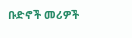ቡድኖች መሪዎች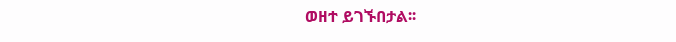ወዘተ ይገኙበታል፡፡